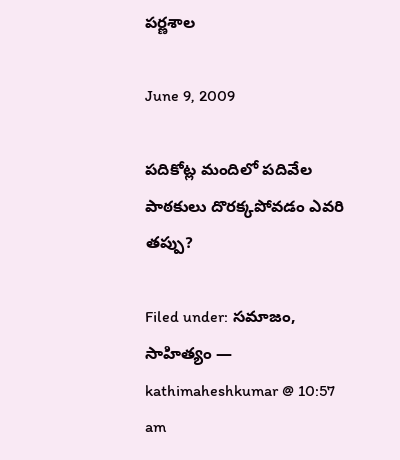పర్ణశాల

June 9, 2009

పదికోట్ల మందిలో పదివేల పాఠకులు దొరక్కపోవడం ఎవరి తప్పు?

Filed under: సమాజం, సాహిత్యం — kathimaheshkumar @ 10:57 am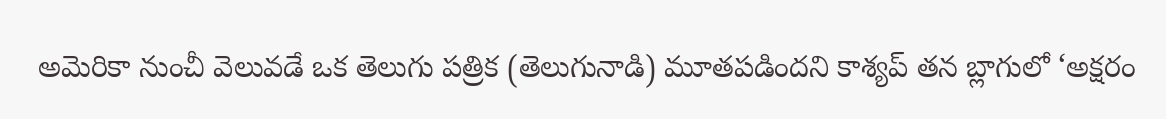అమెరికా నుంచీ వెలువడే ఒక తెలుగు పత్రిక (తెలుగునాడి) మూతపడిందని కాశ్యప్ తన బ్లాగులో ‘అక్షరం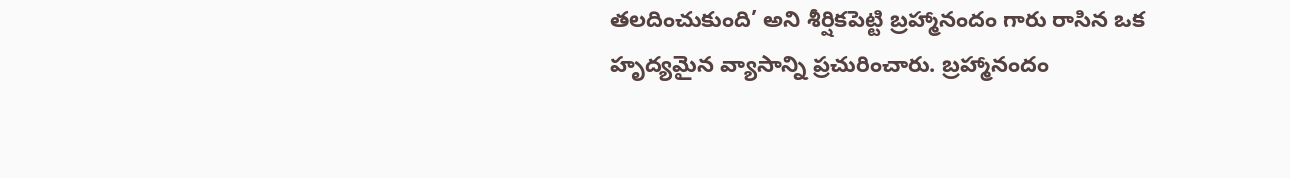తలదించుకుంది’ అని శీర్షికపెట్టి బ్రహ్మానందం గారు రాసిన ఒక హృద్యమైన వ్యాసాన్ని ప్రచురించారు. బ్రహ్మానందం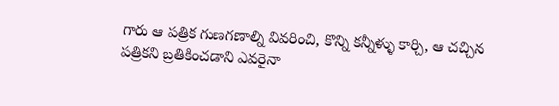గారు ఆ పత్రిక గుణగణాల్ని వివరించి, కొన్ని కన్నీళ్ళు కార్చి, ఆ చచ్చిన పత్రికని బ్రతికించడాని ఎవరైనా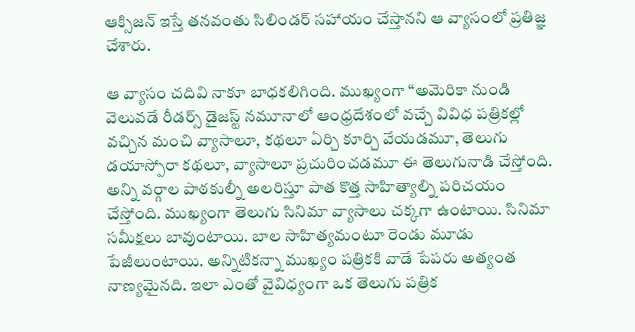ఆక్సిజన్ ఇస్తే తనవంతు సిలిండర్ సహాయం చేస్తానని ఆ వ్యాసంలో ప్రతిజ్ఞ చేశారు.

ఆ వ్యాసం చదివి నాకూ బాధకలిగింది. ముఖ్యంగా “అమెరికా నుండి వెలువడే రీడర్స్ డైజస్ట్ నమూనాలో ఆంధ్రదేశంలో వచ్చే వివిధ పత్రికల్లో వచ్చిన మంచి వ్యాసాలూ, కథలూ ఏర్చి కూర్చి వేయడమూ, తెలుగు డయాస్పోరా కథలూ, వ్యాసాలూ ప్రచురించడమూ ఈ తెలుగునాడి చేస్తోంది. అన్ని వర్గాల పాఠకుల్నీ అలరిస్తూ పాత కొత్త సాహిత్యాల్ని పరిచయం చేస్తోంది. ముఖ్యంగా తెలుగు సినిమా వ్యాసాలు చక్కగా ఉంటాయి. సినిమా సమీక్షలు బావుంటాయి. బాల సాహిత్యమంటూ రెండు మూడు పేజీలుంటాయి. అన్నిటికన్నా ముఖ్యం పత్రికకి వాడే పేపరు అత్యంత నాణ్యమైనది. ఇలా ఎంతో వైవిధ్యంగా ఒక తెలుగు పత్రిక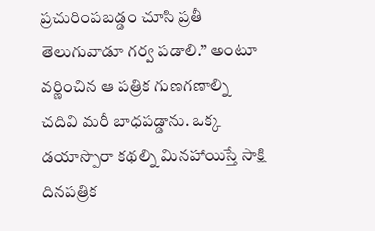ప్రచురింపబడ్డం చూసి ప్రతీ తెలుగువాడూ గర్వ పడాలి.” అంటూ వర్ణించిన ఆ పత్రిక గుణగణాల్ని చదివి మరీ బాధపడ్డాను. ఒక్క డయాస్పొరా కథల్ని మినహాయిస్తే సాక్షి దినపత్రిక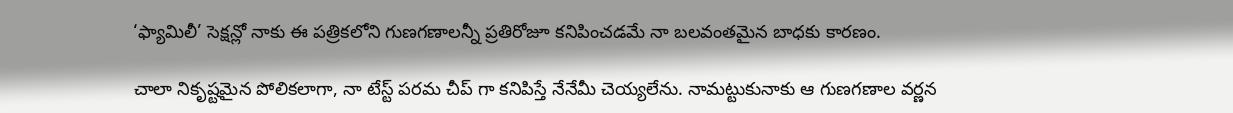‘ఫ్యామిలీ’ సెక్షన్లో నాకు ఈ పత్రికలోని గుణగణాలన్నీ ప్రతిరోజూ కనిపించడమే నా బలవంతమైన బాధకు కారణం.

చాలా నికృష్టమైన పోలికలాగా, నా టేస్ట్ పరమ చీప్ గా కనిపిస్తే నేనేమీ చెయ్యలేను. నామట్టుకునాకు ఆ గుణగణాల వర్ణన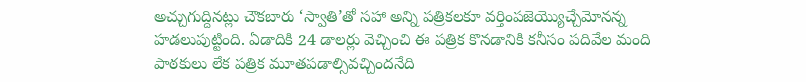అచ్చుగుద్దినట్లు చౌకబారు ‘స్వాతి’తో సహా అన్ని పత్రికలకూ వర్తింపజెయ్యొచ్చేమోనన్న హడలుపుట్టింది. ఏడాదికి 24 డాలర్లు వెచ్చించి ఈ పత్రిక కొనడానికి కనీసం పదివేల మంది పాఠకులు లేక పత్రిక మూతపడాల్సివచ్చిందనేది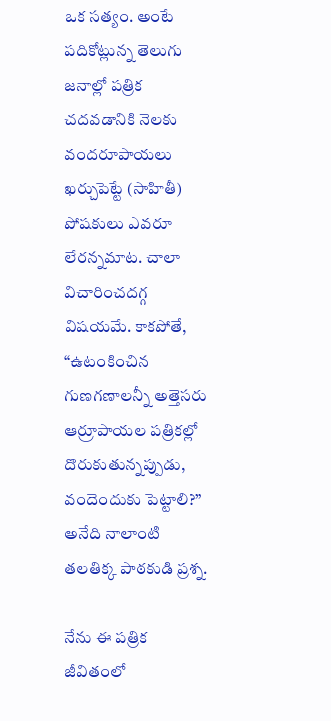ఒక సత్యం. అంటే పదికోట్లున్న తెలుగు జనాల్లో పత్రిక చదవడానికి నెలకు వందరూపాయలు ఖర్చుపెట్టే (సాహితీ) పోషకులు ఎవరూ లేరన్నమాట. చాలా విచారించదగ్గ విషయమే. కాకపోతే, “ఉటంకించిన గుణగణాలన్నీ అత్తెసరు ఆర్రూపాయల పత్రికల్లో దొరుకుతున్నప్పుడు, వందెందుకు పెట్టాలి?” అనేది నాలాంటి తలతిక్క పాఠకుడి ప్రశ్న.

నేను ఈ పత్రిక జీవితంలో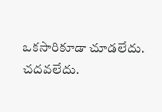ఒకసారికూడా చూడలేదు. చదవలేదు.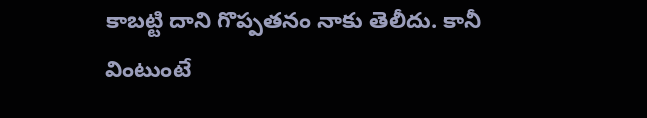కాబట్టి దాని గొప్పతనం నాకు తెలీదు. కానీ వింటుంటే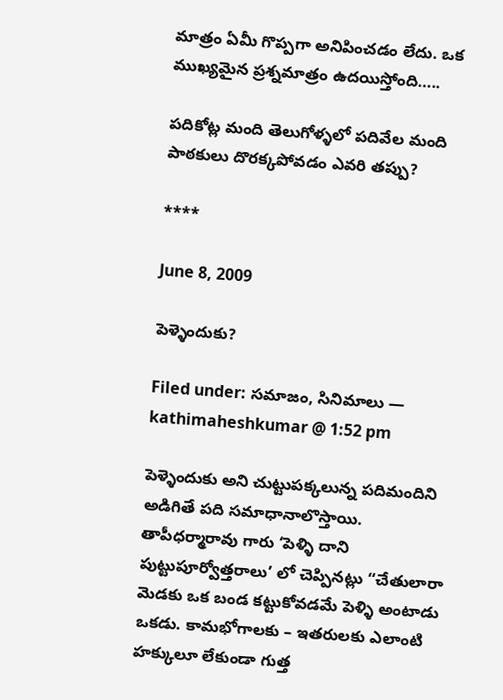మాత్రం ఏమీ గొప్పగా అనిపించడం లేదు. ఒక ముఖ్యమైన ప్రశ్నమాత్రం ఉదయిస్తోంది…..

పదికోట్ల మంది తెలుగోళ్ళలో పదివేల మంది పాఠకులు దొరక్కపోవడం ఎవరి తప్పు?

****

June 8, 2009

పెళ్ళెందుకు?

Filed under: సమాజం, సినిమాలు — kathimaheshkumar @ 1:52 pm

పెళ్ళెందుకు అని చుట్టుపక్కలున్న పదిమందిని అడిగితే పది సమాధానాలొస్తాయి. తాపీధర్మారావు గారు ‘పెళ్ళి దాని పుట్టుపూర్వోత్తరాలు’ లో చెప్పినట్లు “చేతులారా మెడకు ఒక బండ కట్టుకోవడమే పెళ్ళి అంటాడు ఒకడు. కామభోగాలకు – ఇతరులకు ఎలాంటి హక్కులూ లేకుండా గుత్త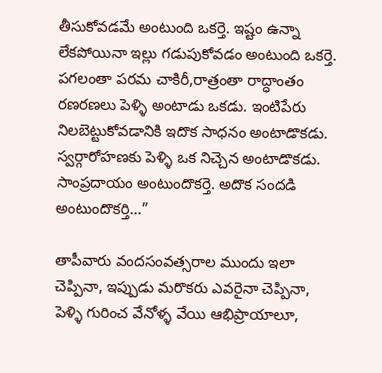తీసుకోవడమే అంటుంది ఒకర్తె. ఇష్టం ఉన్నా లేకపోయినా ఇల్లు గడుపుకోవడం అంటుంది ఒకర్తె. పగలంతా పరమ చాకిరీ,రాత్రంతా రాద్ధాంతం రణరణలు పెళ్ళి అంటాడు ఒకడు. ఇంటిపేరు నిలబెట్టుకోవడానికి ఇదొక సాధనం అంటాడొకడు. స్వర్గారోహణకు పెళ్ళి ఒక నిచ్చెన అంటాడొకడు. సాంప్రదాయం అంటుందొకర్తె. అదొక సందడి అంటుందొకర్తి…”

తాపీవారు వందసంవత్సరాల ముందు ఇలా చెప్పినా, ఇప్పుడు మరొకరు ఎవరైనా చెప్పినా, పెళ్ళి గురించ వేనోళ్ళ వేయి ఆభిప్రాయాలూ,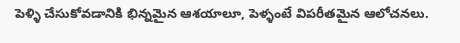పెళ్ళి చేసుకోవడానికి భిన్నమైన ఆశయాలూ, పెళ్ళంటే విపరీతమైన ఆలోచనలు.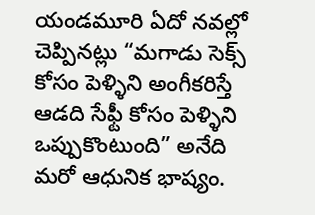యండమూరి ఏదో నవల్లో చెప్పినట్లు “మగాడు సెక్స్ కోసం పెళ్ళిని అంగీకరిస్తే ఆడది సేఫ్టీ కోసం పెళ్ళిని ఒప్పుకొంటుంది” అనేది మరో ఆధునిక భాష్యం.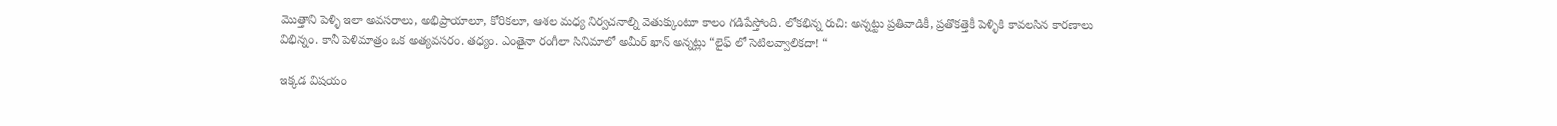మొత్తాని పెళ్ళి ఇలా అవసరాలు, అభిప్రాయాలూ, కోరికలూ, ఆశల మధ్య నిర్వచనాల్ని వెతుక్కుంటూ కాలం గడిపేస్తోంది. లోకభిన్న రుచి: అన్నట్టు ప్రతివాడికీ, ప్రతొకత్తెకీ పెళ్ళికి కావలసిన కారణాలు విభిన్నం. కానీ పెళిమాత్రం ఒక అత్యవసరం. తధ్యం. ఎంతైనా రంగీలా సినిమాలో అమీర్ ఖాన్ అన్నట్లు “లైఫ్ లో సెటిలవ్వాలికదా! “

ఇక్కడ విషయం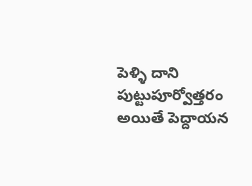పెళ్ళి దాని పుట్టుపూర్వోత్తరం అయితే పెద్దాయన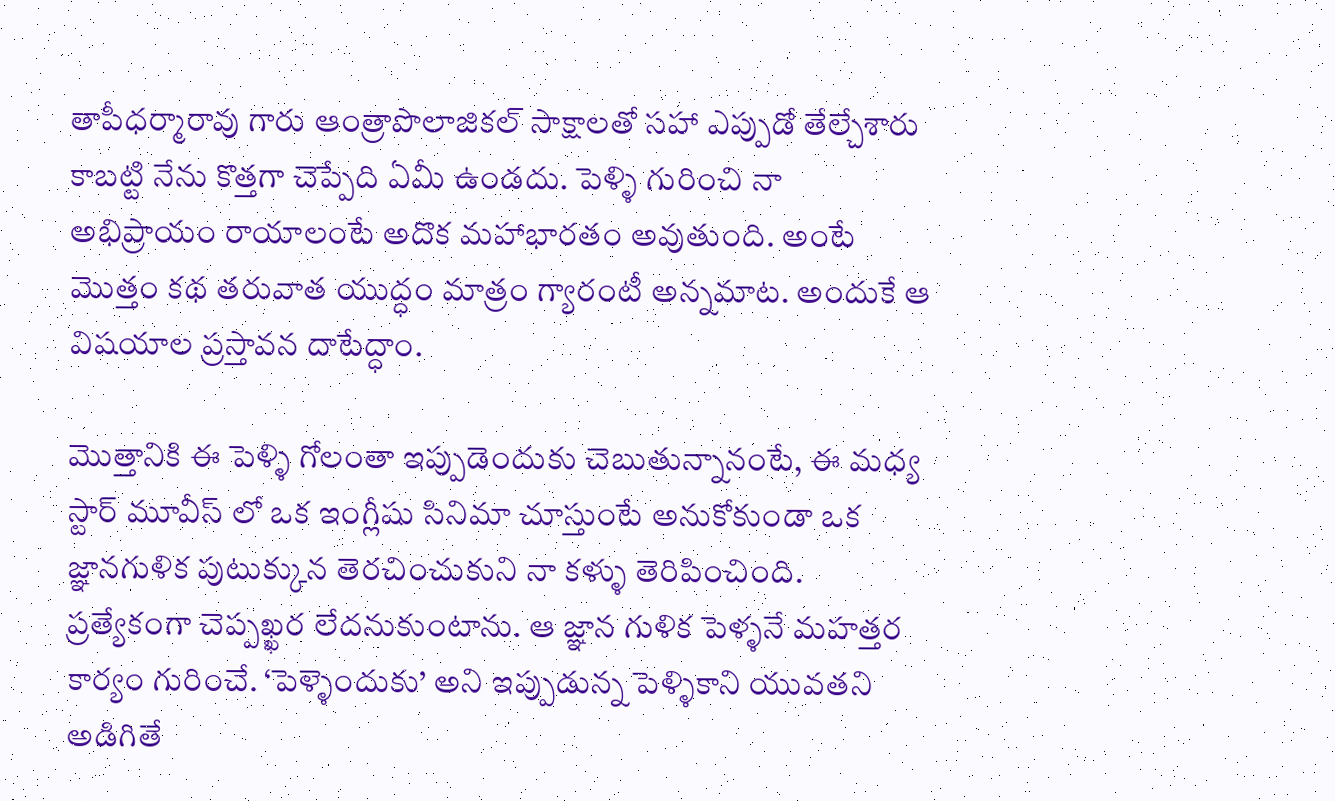తాపీధర్మారావు గారు ఆంత్రాపొలాజికల్ సాక్షాలతో సహా ఎప్పుడో తేల్చేశారు కాబట్టి నేను కొత్తగా చెప్పేది ఏమీ ఉండదు. పెళ్ళి గురించి నా అభిప్రాయం రాయాలంటే అదొక మహాభారతం అవుతుంది. అంటే మొత్తం కథ తరువాత యుద్ధం మాత్రం గ్యారంటీ అన్నమాట. అందుకే ఆ విషయాల ప్రస్తావన దాటేద్ధాం.

మొత్తానికి ఈ పెళ్ళి గోలంతా ఇప్పుడెందుకు చెబుతున్నానంటే, ఈ మధ్య స్టార్ మూవీస్ లో ఒక ఇంగ్లీషు సినిమా చూస్తుంటే అనుకోకుండా ఒక జ్ఞానగుళిక పుటుక్కున తెరచించుకుని నా కళ్ళు తెరిపించింది. ప్రత్యేకంగా చెప్పఖ్ఖర లేదనుకుంటాను. ఆ జ్ఞాన గుళిక పెళ్ళనే మహత్తర కార్యం గురించే. ‘పెళ్ళెందుకు’ అని ఇప్పుడున్న పెళ్ళికాని యువతని అడిగితే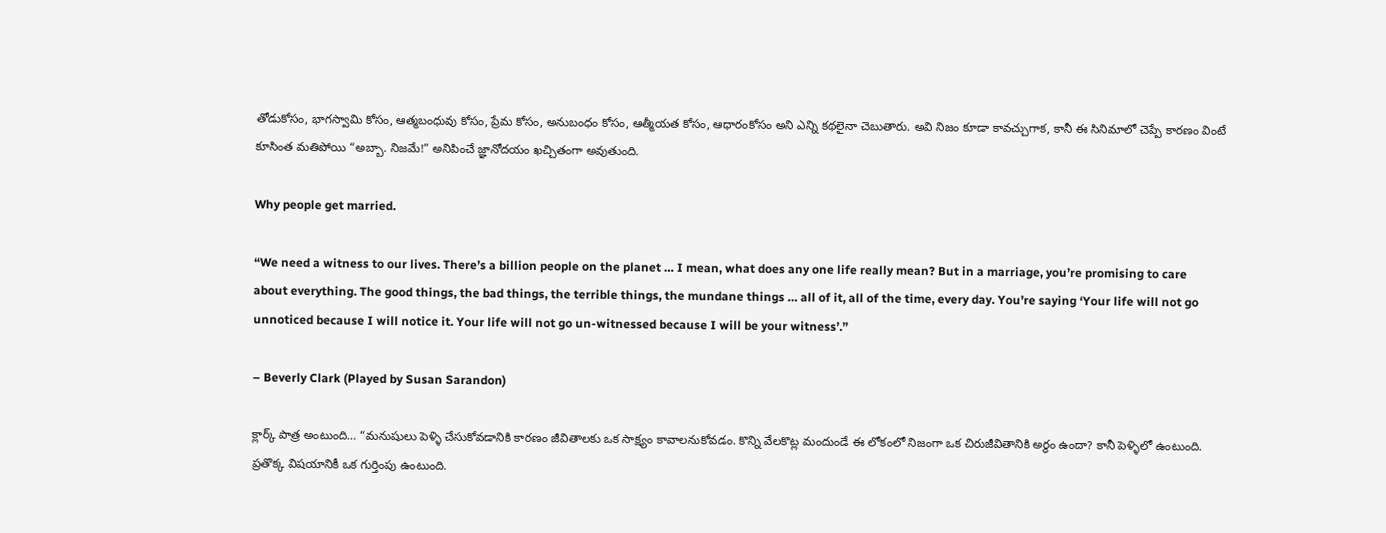తోడుకోసం, భాగస్వామి కోసం, ఆత్మబంధువు కోసం, ప్రేమ కోసం, అనుబంధం కోసం, ఆత్మీయత కోసం, ఆధారంకోసం అని ఎన్ని కథలైనా చెబుతారు. అవి నిజం కూడా కావచ్చుగాక, కానీ ఈ సినిమాలో చెప్పే కారణం వింటే కూసింత మతిపోయి “అబ్బా. నిజమే!” అనిపించే జ్ఞానోదయం ఖచ్చితంగా అవుతుంది.

Why people get married.

“We need a witness to our lives. There’s a billion people on the planet … I mean, what does any one life really mean? But in a marriage, you’re promising to care about everything. The good things, the bad things, the terrible things, the mundane things … all of it, all of the time, every day. You’re saying ‘Your life will not go unnoticed because I will notice it. Your life will not go un-witnessed because I will be your witness’.”

– Beverly Clark (Played by Susan Sarandon)

క్లార్క్ పాత్ర అంటుంది… “మనుషులు పెళ్ళి చేసుకోవడానికి కారణం జీవితాలకు ఒక సాక్ష్యం కావాలనుకోవడం. కొన్ని వేలకొట్ల మందుండే ఈ లోకంలో నిజంగా ఒక చిరుజీవితానికి అర్థం ఉందా? కానీ పెళ్ళిలో ఉంటుంది. ప్రతొక్క విషయానికీ ఒక గుర్తింపు ఉంటుంది.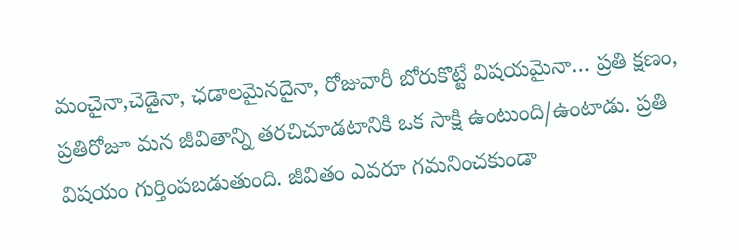మంచైనా,చెడైనా, ఛడాలమైనదైనా, రోజువారీ బోరుకొట్టే విషయమైనా… ప్రతి క్షణం, ప్రతిరోజూ మన జీవితాన్ని తరచిచూడటానికి ఒక సాక్షి ఉంటుంది/ఉంటాడు. ప్రతి విషయం గుర్తింపబడుతుంది. జీవితం ఎవరూ గమనించకుండా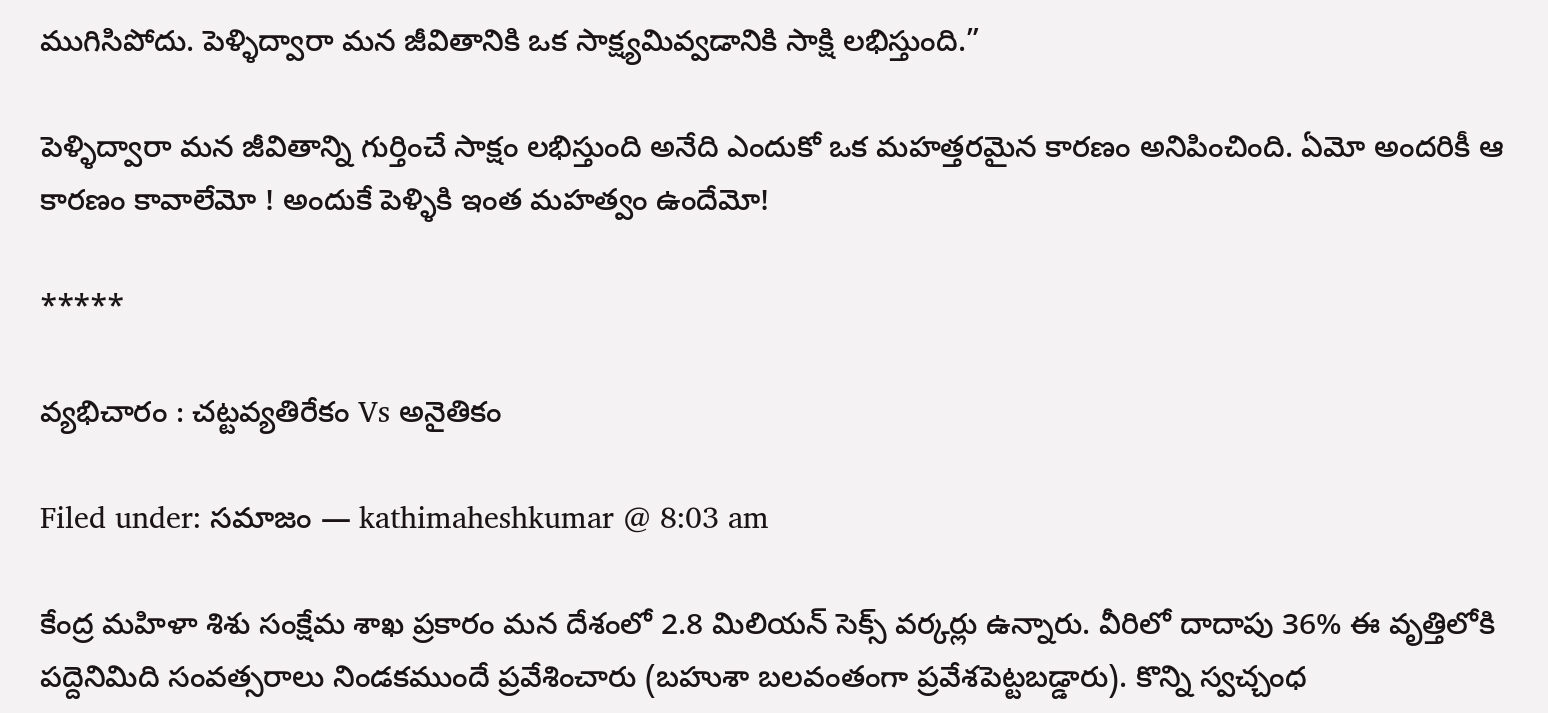ముగిసిపోదు. పెళ్ళిద్వారా మన జీవితానికి ఒక సాక్ష్యమివ్వడానికి సాక్షి లభిస్తుంది.”

పెళ్ళిద్వారా మన జీవితాన్ని గుర్తించే సాక్షం లభిస్తుంది అనేది ఎందుకో ఒక మహత్తరమైన కారణం అనిపించింది. ఏమో అందరికీ ఆ కారణం కావాలేమో ! అందుకే పెళ్ళికి ఇంత మహత్వం ఉందేమో!

*****

వ్యభిచారం : చట్టవ్యతిరేకం Vs అనైతికం

Filed under: సమాజం — kathimaheshkumar @ 8:03 am

కేంద్ర మహిళా శిశు సంక్షేమ శాఖ ప్రకారం మన దేశంలో 2.8 మిలియన్ సెక్స్ వర్కర్లు ఉన్నారు. వీరిలో దాదాపు 36% ఈ వృత్తిలోకి పద్దెనిమిది సంవత్సరాలు నిండకముందే ప్రవేశించారు (బహుశా బలవంతంగా ప్రవేశపెట్టబడ్డారు). కొన్ని స్వచ్చంధ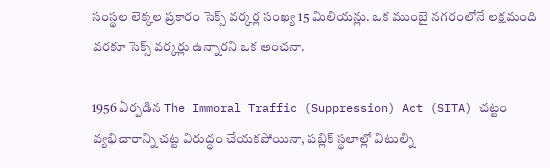సంస్థల లెక్కల ప్రకారం సెక్స్ వర్కర్ల సంఖ్య 15 మిలియన్లు. ఒక ముంబై నగరంలోనే లక్షమంది వరకూ సెక్స్ వర్కర్లు ఉన్నారని ఒక అంచనా.

1956 ఏర్పడిన The Immoral Traffic (Suppression) Act (SITA) చట్టం వ్యభిచారాన్ని చట్ట విరుద్ధం చేయకపోయినా, పబ్లిక్ స్థలాల్లో విటుల్ని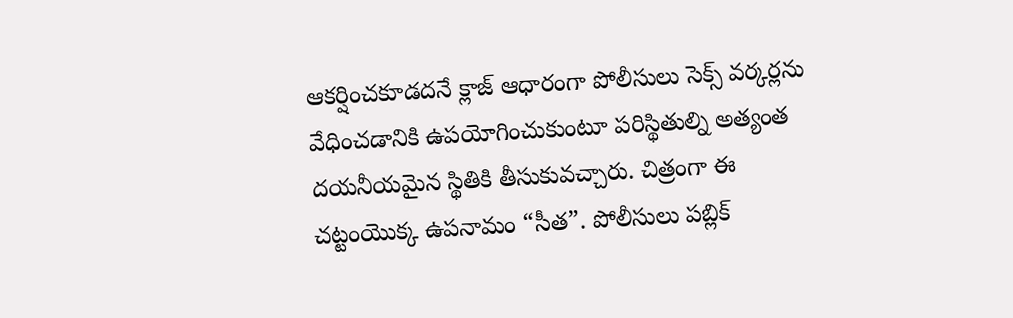ఆకర్షించకూడదనే క్లాజ్ ఆధారంగా పోలీసులు సెక్స్ వర్కర్లను వేధించడానికి ఉపయోగించుకుంటూ పరిస్థితుల్ని అత్యంత దయనీయమైన స్థితికి తీసుకువచ్చారు. చిత్రంగా ఈ చట్టంయొక్క ఉపనామం “సీత”. పోలీసులు పబ్లిక్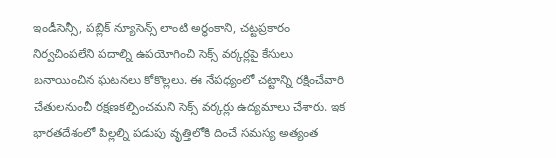ఇండీసెన్సీ, పబ్లిక్ న్యూసెన్స్ లాంటి అర్థంకాని, చట్టప్రకారం నిర్వచింపలేని పదాల్ని ఉపయోగించి సెక్స్ వర్కర్లపై కేసులు బనాయించిన ఘటనలు కోకొల్లలు. ఈ నేపధ్యంలో చట్టాన్ని రక్షించేవారి చేతులనుంచీ రక్షణకల్పించమని సెక్స్ వర్కర్లు ఉద్యమాలు చేశారు. ఇక భారతదేశంలో పిల్లల్ని పడుపు వృత్తిలోకి దించే సమస్య అత్యంత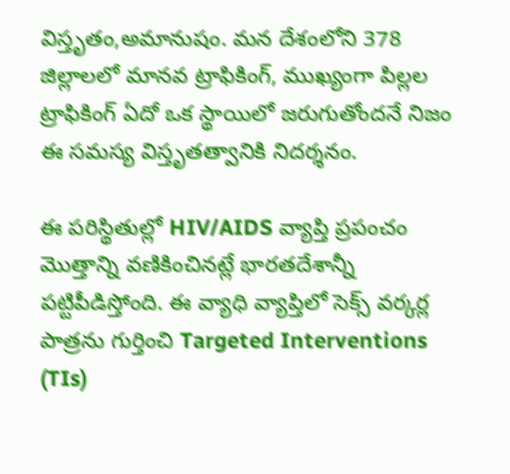విస్తృతం,అమానుషం. మన దేశంలోని 378 జిల్లాలలో మానవ ట్రాఫికింగ్, ముఖ్యంగా పిల్లల ట్రాఫికింగ్ ఏదో ఒక స్థాయిలో జరుగుతోందనే నిజం ఈ సమస్య విస్తృతత్వానికి నిదర్శనం.

ఈ పరిస్థితుల్లో HIV/AIDS వ్యాప్తి ప్రపంచం మొత్తాన్ని వణికించినట్లే భారతదేశాన్నీ పట్టిపీడిస్తోంది. ఈ వ్యాధి వ్యాప్తిలో సెక్స్ వర్కర్ల పాత్రను గుర్తించి Targeted Interventions (TIs)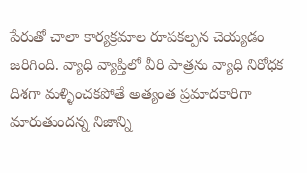పేరుతో చాలా కార్యక్రమాల రూపకల్పన చెయ్యడం జరిగింది. వ్యాధి వ్యాప్తిలో వీరి పాత్రను వ్యాధి నిరోధక దిశగా మళ్ళించకపోతే అత్యంత ప్రమాదకారిగా మారుతుందన్న నిజాన్ని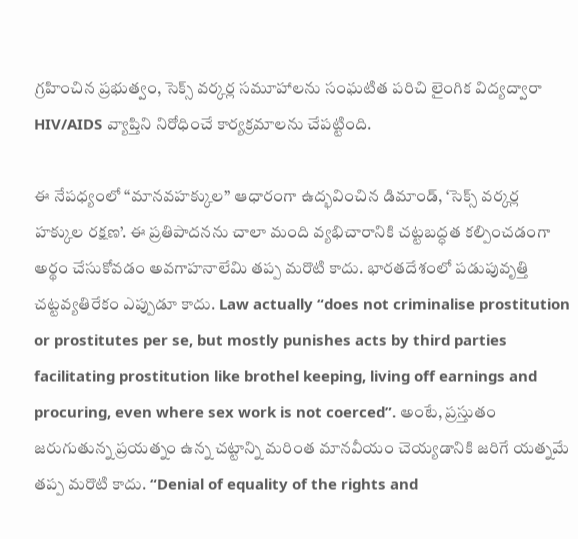గ్రహించిన ప్రభుత్వం, సెక్స్ వర్కర్ల సమూహాలను సంఘటిత పరిచి లైంగిక విద్యద్వారా HIV/AIDS వ్యాప్తిని నిరోధించే కార్యక్రమాలను చేపట్టింది.

ఈ నేపధ్యంలో “మానవహక్కుల” ఆధారంగా ఉద్భవించిన డిమాండ్, ‘సెక్స్ వర్కర్ల హక్కుల రక్షణ’. ఈ ప్రతిపాదనను చాలా మంది వ్యభిచారానికి చట్టబద్ధత కల్పించడంగా అర్థం చేసుకోవడం అవగాహనాలేమి తప్ప మరొటి కాదు. భారతదేశంలో పడుపువృత్తి చట్టవ్యతిరేకం ఎప్పుడూ కాదు. Law actually “does not criminalise prostitution or prostitutes per se, but mostly punishes acts by third parties facilitating prostitution like brothel keeping, living off earnings and procuring, even where sex work is not coerced”. అంటే, ప్రస్తుతం జరుగుతున్న ప్రయత్నం ఉన్న చట్టాన్ని మరింత మానవీయం చెయ్యడానికి జరిగే యత్నమే తప్ప మరొటి కాదు. “Denial of equality of the rights and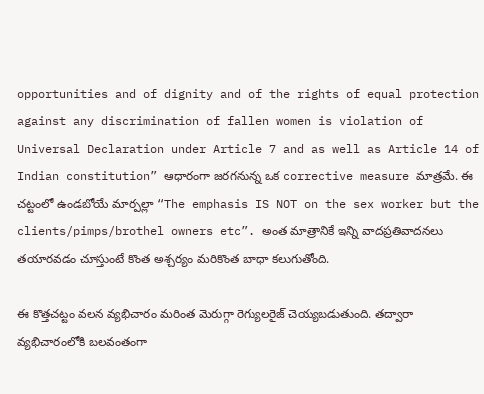opportunities and of dignity and of the rights of equal protection against any discrimination of fallen women is violation of Universal Declaration under Article 7 and as well as Article 14 of Indian constitution” ఆధారంగా జరగనున్న ఒక corrective measure మాత్రమే. ఈ చట్టంలో ఉండబోయే మార్పల్లా “The emphasis IS NOT on the sex worker but the clients/pimps/brothel owners etc”. అంత మాత్రానికే ఇన్ని వాదప్రతివాదనలు తయారవడం చూస్తుంటే కొంత అశ్చర్యం మరికొంత బాధా కలుగుతోంది.

ఈ కొత్తచట్టం వలన వ్యభిచారం మరింత మెరుగ్గా రెగ్యులరైజ్ చెయ్యబడుతుంది. తద్వారా వ్యభిచారంలోకి బలవంతంగా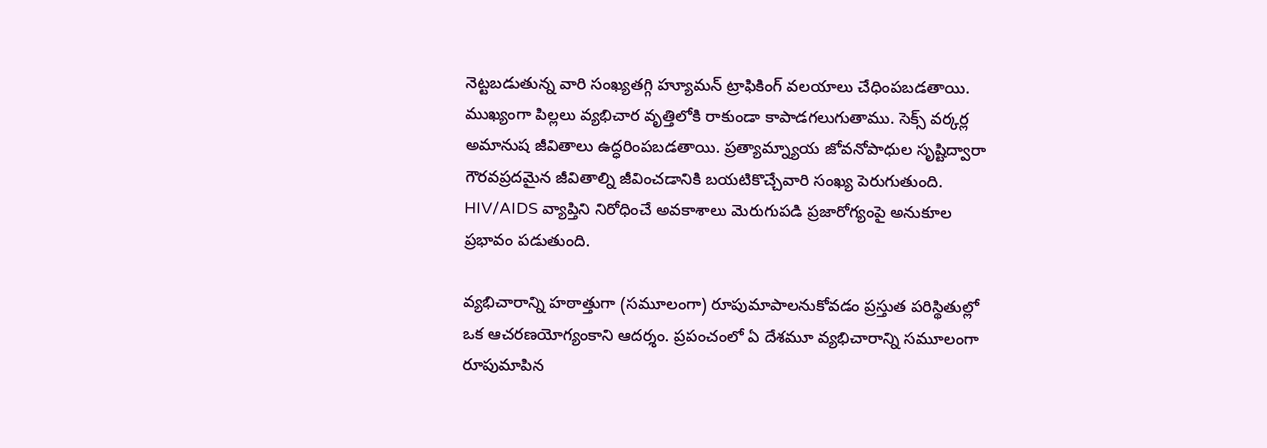నెట్టబడుతున్న వారి సంఖ్యతగ్గి హ్యూమన్ ట్రాఫికింగ్ వలయాలు చేధింపబడతాయి. ముఖ్యంగా పిల్లలు వ్యభిచార వృత్తిలోకి రాకుండా కాపాడగలుగుతాము. సెక్స్ వర్కర్ల అమానుష జీవితాలు ఉద్ధరింపబడతాయి. ప్రత్యామ్న్యాయ జోవనోపాధుల సృష్టిద్వారా గౌరవప్రదమైన జీవితాల్ని జీవించడానికి బయటికొచ్చేవారి సంఖ్య పెరుగుతుంది. HIV/AIDS వ్యాప్తిని నిరోధించే అవకాశాలు మెరుగుపడి ప్రజారోగ్యంపై అనుకూల ప్రభావం పడుతుంది.

వ్యభిచారాన్ని హఠాత్తుగా (సమూలంగా) రూపుమాపాలనుకోవడం ప్రస్తుత పరిస్థితుల్లో ఒక ఆచరణయోగ్యంకాని ఆదర్శం. ప్రపంచంలో ఏ దేశమూ వ్యభిచారాన్ని సమూలంగా రూపుమాపిన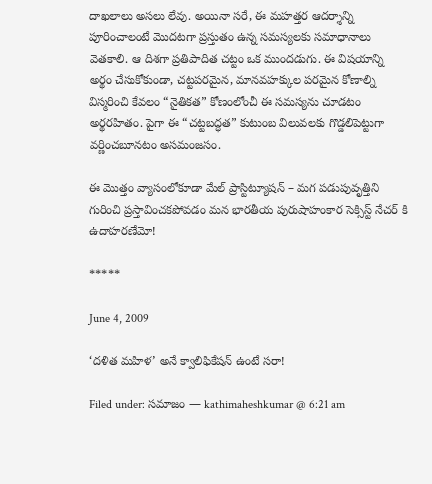దాఖలాలు అసలు లేవు. అయినా సరే, ఈ మహత్తర ఆదర్శాన్ని పూరించాలంటే మొదటగా ప్రస్తుతం ఉన్న సమస్యలకు సమాధానాలు వెతకాలి. ఆ దిశగా ప్రతిపాదిత చట్టం ఒక ముందడుగు. ఈ విషయాన్ని అర్థం చేసుకోకుండా, చట్టపరమైన, మానవహక్కుల పరమైన కోణాల్ని విస్మరించి కేవలం “నైతికత” కోణంలోంచీ ఈ సమస్యను చూడటం అర్థరహితం. పైగా ఈ “చట్టబద్ధత” కుటుంబ విలువలకు గొడ్డలిపెట్టుగా వర్ణించబూనటం అసమంజసం.

ఈ మొత్తం వ్యాసంలోకూడా మేల్ ప్రాస్టిట్యూషన్ – మగ పడుపువృత్తిని గురించి ప్రస్తావించకపోవడం మన భారతీయ పురుషాహంకార సెక్సిస్ట్ నేచర్ కి ఉదాహరణేమో!

*****

June 4, 2009

‘దళిత మహిళ’ అనే క్వాలిఫికేషన్ ఉంటే సరా!

Filed under: సమాజం — kathimaheshkumar @ 6:21 am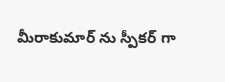మీరాకుమార్ ను స్పీకర్ గా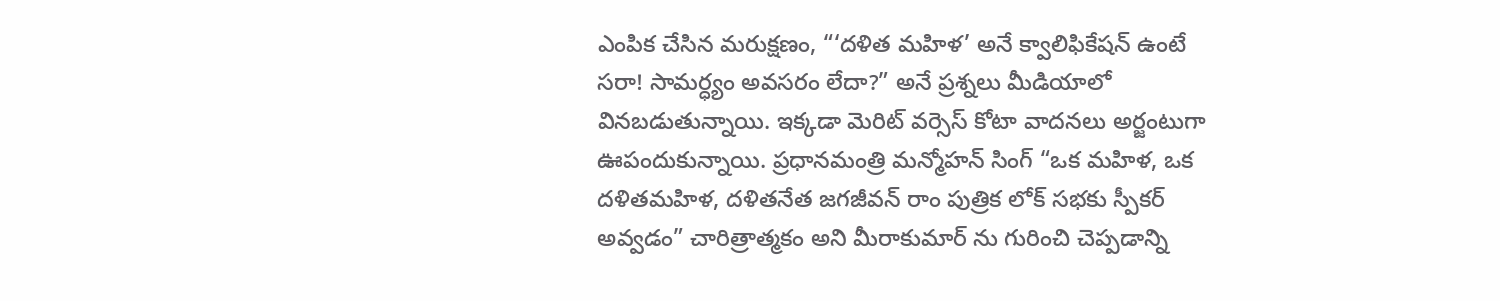ఎంపిక చేసిన మరుక్షణం, “‘దళిత మహిళ’ అనే క్వాలిఫికేషన్ ఉంటే సరా! సామర్ధ్యం అవసరం లేదా?” అనే ప్రశ్నలు మీడియాలో వినబడుతున్నాయి. ఇక్కడా మెరిట్ వర్సెస్ కోటా వాదనలు అర్జంటుగా ఊపందుకున్నాయి. ప్రధానమంత్రి మన్మోహన్ సింగ్ “ఒక మహిళ, ఒక దళితమహిళ, దళితనేత జగజీవన్ రాం పుత్రిక లోక్ సభకు స్పీకర్ అవ్వడం” చారిత్రాత్మకం అని మీరాకుమార్ ను గురించి చెప్పడాన్ని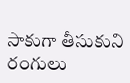సాకుగా తీసుకుని రంగులు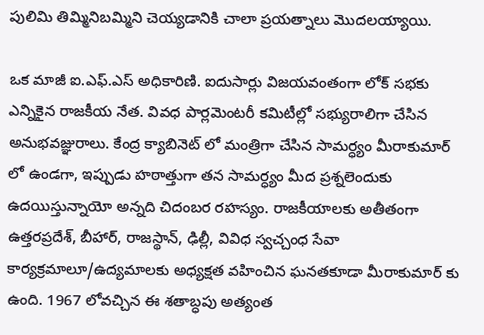పులిమి తిమ్మినిబమ్మిని చెయ్యడానికి చాలా ప్రయత్నాలు మొదలయ్యాయి.

ఒక మాజీ ఐ.ఎఫ్.ఎస్ అధికారిణి. ఐదుసార్లు విజయవంతంగా లోక్ సభకు ఎన్నికైన రాజకీయ నేత. వివధ పార్లమెంటరీ కమిటీల్లో సభ్యురాలిగా చేసిన అనుభవజ్ఞురాలు. కేంద్ర క్యాబినెట్ లో మంత్రిగా చేసిన సామర్ధ్యం మీరాకుమార్ లో ఉండగా, ఇప్పుడు హఠాత్తుగా తన సామర్ధ్యం మీద ప్రశ్నలెందుకు ఉదయిస్తున్నాయో అన్నది చిదంబర రహస్యం. రాజకీయాలకు అతీతంగా ఉత్తరప్రదేశ్, బీహార్, రాజస్థాన్, ఢిల్లీ, వివిధ స్వచ్చంధ సేవా కార్యక్రమాలూ/ఉద్యమాలకు అధ్యక్షత వహించిన ఘనతకూడా మీరాకుమార్ కు ఉంది. 1967 లోవచ్చిన ఈ శతాబ్ధపు అత్యంత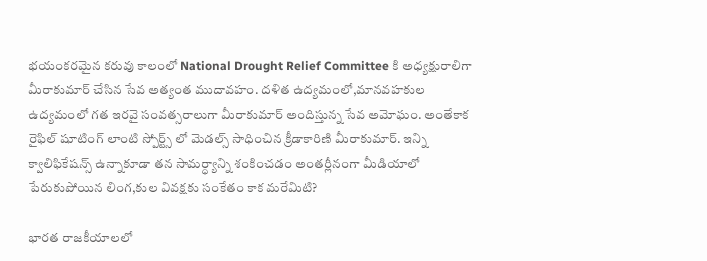భయంకరమైన కరువు కాలంలో National Drought Relief Committee కి అధ్యక్షురాలిగా మీరాకుమార్ చేసిన సేవ అత్యంత ముదావహం. దళిత ఉద్యమంలో,మానవహకుల ఉద్యమంలో గత ఇరవై సంవత్సరాలుగా మీరాకుమార్ అందిస్తున్న సేవ అమోఘం. అంతేకాక రైఫిల్ షూటింగ్ లాంటి స్పోర్ట్స్ లో మెడల్స్ సాధించిన క్రీడాకారిణి మీరాకుమార్. ఇన్ని క్వాలిఫికేషన్స్ ఉన్నాకూడా తన సామర్ధ్యాన్ని శంకించడం అంతర్లీనంగా మీడియాలో పేరుకుపోయిన లింగ,కుల వివక్షకు సంకేతం కాక మరేమిటి?

భారత రాజకీయాలలో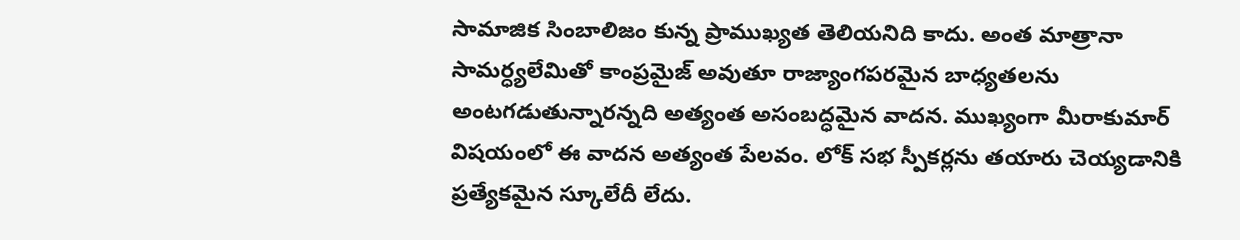సామాజిక సింబాలిజం కున్న ప్రాముఖ్యత తెలియనిది కాదు. అంత మాత్రానా సామర్ధ్యలేమితో కాంప్రమైజ్ అవుతూ రాజ్యాంగపరమైన బాధ్యతలను అంటగడుతున్నారన్నది అత్యంత అసంబద్ధమైన వాదన. ముఖ్యంగా మీరాకుమార్ విషయంలో ఈ వాదన అత్యంత పేలవం. లోక్ సభ స్పీకర్లను తయారు చెయ్యడానికి ప్రత్యేకమైన స్కూలేదీ లేదు.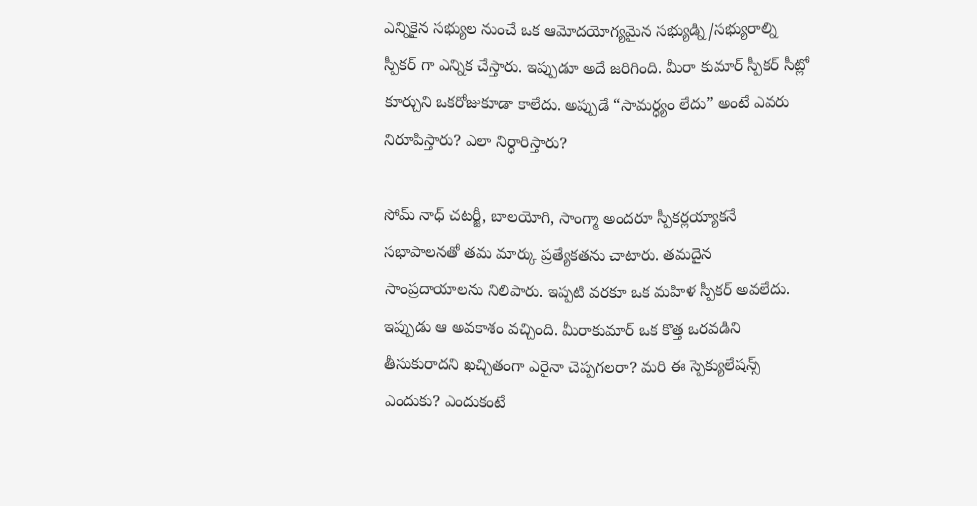ఎన్నికైన సభ్యుల నుంచే ఒక ఆమోదయోగ్యమైన సభ్యుడ్ని/సభ్యురాల్ని స్పీకర్ గా ఎన్నిక చేస్తారు. ఇప్పుడూ అదే జరిగింది. మీరా కుమార్ స్పీకర్ సీట్లో కూర్చుని ఒకరోజుకూడా కాలేదు. అప్పుడే “సామర్ధ్యం లేదు” అంటే ఎవరు నిరూపిస్తారు? ఎలా నిర్ధారిస్తారు?

సోమ్ నాధ్ చటర్జీ, బాలయోగి, సాంగ్మా అందరూ స్పీకర్లయ్యాకనే సభాపాలనతో తమ మార్కు ప్రత్యేకతను చాటారు. తమదైన సాంప్రదాయాలను నిలిపారు. ఇప్పటి వరకూ ఒక మహిళ స్పీకర్ అవలేదు. ఇప్పుడు ఆ అవకాశం వచ్చింది. మీరాకుమార్ ఒక కొత్త ఒరవడిని తీసుకురాదని ఖచ్చితంగా ఎరైనా చెప్పగలరా? మరి ఈ స్పెక్యులేషన్స్ ఎందుకు? ఎందుకంటే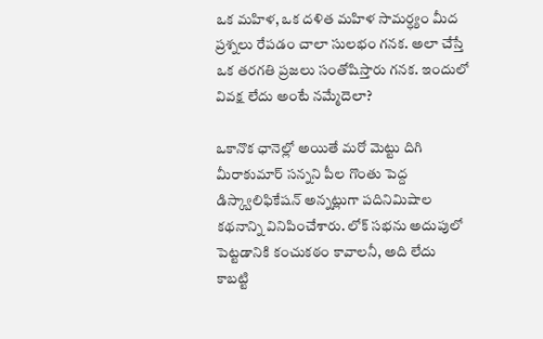ఒక మహిళ, ఒక దళిత మహిళ సామర్ధ్యం మీద ప్రశ్నలు రేపడం చాలా సులభం గనక. అలా చేస్తే ఒక తరగతి ప్రజలు సంతోషిస్తారు గనక. ఇందులో వివక్ష లేదు అంటే నమ్మేదెలా?

ఒకానొక ఛానెల్లో అయితే మరో మెట్టు దిగి మీరాకుమార్ సన్నని పీల గొంతు పెద్ద డిస్క్వాలిఫికేషన్ అన్నట్లుగా పదినిమిషాల కథనాన్ని వినిపించేశారు. లోక్ సభను అదుపులో పెట్టడానికి కంచుకఠం కావాలనీ, అది లేదు కాబట్టి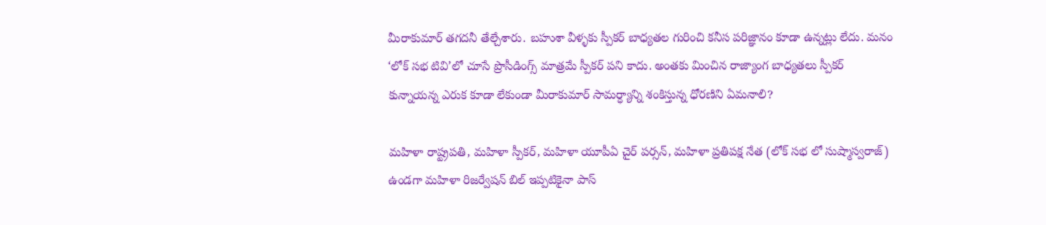మీరాకుమార్ తగదనీ తేల్చేశారు. బహుశా వీళ్ళకు స్పీకర్ బాధ్యతల గురించి కనీస పరిజ్ఞానం కూడా ఉన్నట్లు లేదు. మనం ‘లోక్ సభ టివి’లో చూసే ప్రొసీడింగ్స్ మాత్రమే స్పీకర్ పని కాదు. అంతకు మించిన రాజ్యాంగ బాధ్యతలు స్పీకర్ కున్నాయన్న ఎరుక కూడా లేకుండా మీరాకుమార్ సామర్ధ్యాన్ని శంకిస్తున్న ధోరణిని ఏమనాలి?

మహిళా రాష్ట్రపతి, మహిళా స్పీకర్, మహిళా యూపీఏ చైర్ పర్సన్, మహిళా ప్రతిపక్ష నేత (లోక్ సభ లో సుష్మాస్వరాజ్) ఉండగా మహిళా రిజర్వేషన్ బిల్ ఇప్పటికైనా పాస్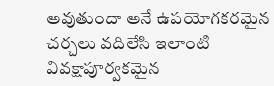అవుతుందా అనే ఉపయోగకరమైన చర్చలు వదిలేసి ఇలాంటి వివక్షాపూర్వకమైన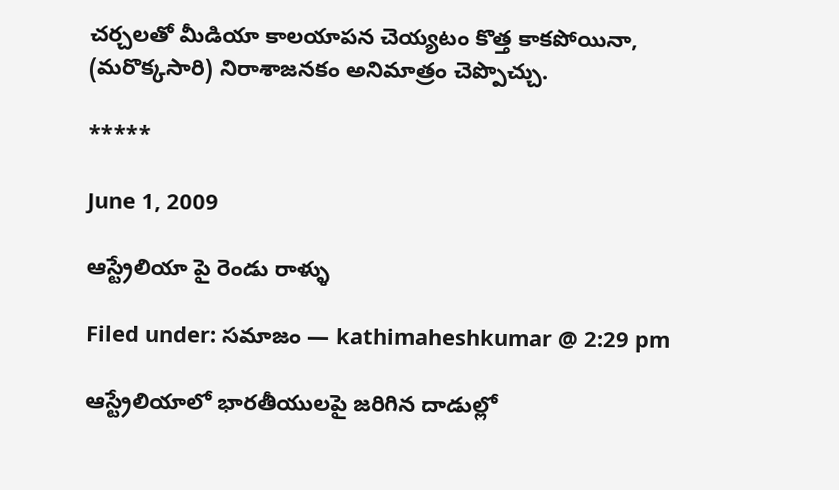చర్చలతో మీడియా కాలయాపన చెయ్యటం కొత్త కాకపోయినా, (మరొక్కసారి) నిరాశాజనకం అనిమాత్రం చెప్పొచ్చు.

*****

June 1, 2009

ఆస్ట్రేలియా పై రెండు రాళ్ళు

Filed under: సమాజం — kathimaheshkumar @ 2:29 pm

ఆస్ట్రేలియాలో భారతీయులపై జరిగిన దాడుల్లో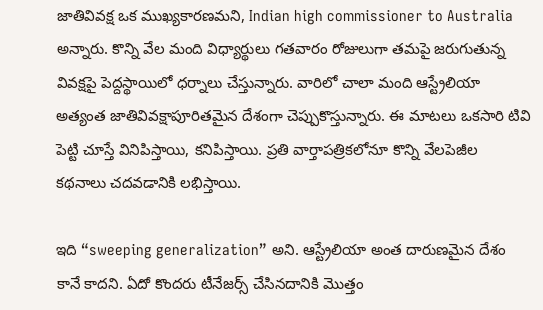జాతివివక్ష ఒక ముఖ్యకారణమని, Indian high commissioner to Australia అన్నారు. కొన్ని వేల మంది విధ్యార్థులు గతవారం రోజులుగా తమపై జరుగుతున్న వివక్షపై పెద్దస్థాయిలో ధర్నాలు చేస్తున్నారు. వారిలో చాలా మంది ఆస్ట్రేలియా అత్యంత జాతివివక్షాపూరితమైన దేశంగా చెప్పుకొస్తున్నారు. ఈ మాటలు ఒకసారి టివి పెట్టి చూస్తే వినిపిస్తాయి, కనిపిస్తాయి. ప్రతి వార్తాపత్రికలోనూ కొన్ని వేలపెజీల కథనాలు చదవడానికి లభిస్తాయి.

ఇది “sweeping generalization” అని. ఆస్ట్రేలియా అంత దారుణమైన దేశం కానే కాదని. ఏదో కొందరు టీనేజర్స్ చేసినదానికి మొత్తం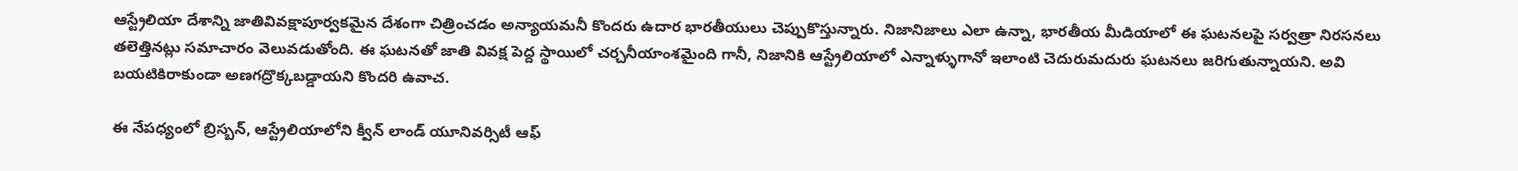ఆస్ట్రేలియా దేశాన్ని జాతివివక్షాపూర్వకమైన దేశంగా చిత్రించడం అన్యాయమనీ కొందరు ఉదార భారతీయులు చెప్పుకొస్తున్నారు. నిజానిజాలు ఎలా ఉన్నా, భారతీయ మీడియాలో ఈ ఘటనలపై సర్వత్రా నిరసనలు తలెత్తినట్లు సమాచారం వెలువడుతోంది. ఈ ఘటనతో జాతి వివక్ష పెద్ద స్థాయిలో చర్చనీయాంశమైంది గానీ, నిజానికి ఆస్ట్రేలియాలో ఎన్నాళ్ళుగానో ఇలాంటి చెదురుమదురు ఘటనలు జరిగుతున్నాయని. అవి బయటికిరాకుండా అణగద్రొక్కబడ్డాయని కొందరి ఉవాచ.

ఈ నేపధ్యంలో బ్రిస్బన్, ఆస్ట్రేలియాలోని క్వీన్ లాండ్ యూనివర్సిటీ ఆఫ్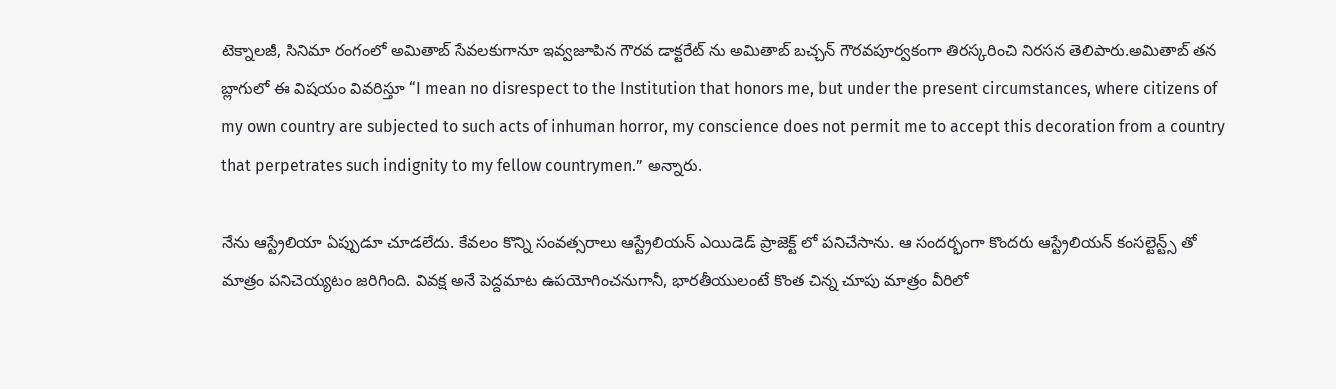టెక్నాలజీ, సినిమా రంగంలో అమితాబ్ సేవలకుగానూ ఇవ్వజూపిన గౌరవ డాక్టరేట్ ను అమితాబ్ బచ్చన్ గౌరవపూర్వకంగా తిరస్కరించి నిరసన తెలిపారు.అమితాబ్ తన బ్లాగులో ఈ విషయం వివరిస్తూ “I mean no disrespect to the Institution that honors me, but under the present circumstances, where citizens of my own country are subjected to such acts of inhuman horror, my conscience does not permit me to accept this decoration from a country that perpetrates such indignity to my fellow countrymen.” అన్నారు.

నేను ఆస్ట్రేలియా ఏప్పుడూ చూడలేదు. కేవలం కొన్ని సంవత్సరాలు ఆస్ట్రేలియన్ ఎయిడెడ్ ప్రాజెక్ట్ లో పనిచేసాను. ఆ సందర్భంగా కొందరు ఆస్ట్రేలియన్ కంసల్టెన్ట్స్ తో మాత్రం పనిచెయ్యటం జరిగింది. వివక్ష అనే పెద్దమాట ఉపయోగించనుగానీ, భారతీయులంటే కొంత చిన్న చూపు మాత్రం వీరిలో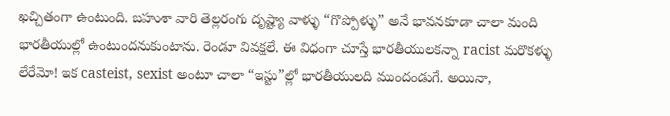ఖచ్చితంగా ఉంటుంది. బహుశా వారి తెల్లరంగు దృష్ట్యా వాళ్ళు “గొప్పోళ్ళు” అనే భావనకూడా చాలా మంది భారతీయుల్లో ఉంటుందనుకుంటాను. రెండూ వివక్షలే. ఈ విధంగా చూస్తే భారతీయులకన్నా racist మరొకళ్ళు లేరేమో! ఇక casteist, sexist అంటూ చాలా “ఇస్టు”ల్లో భారతీయులది ముందండుగే. అయినా,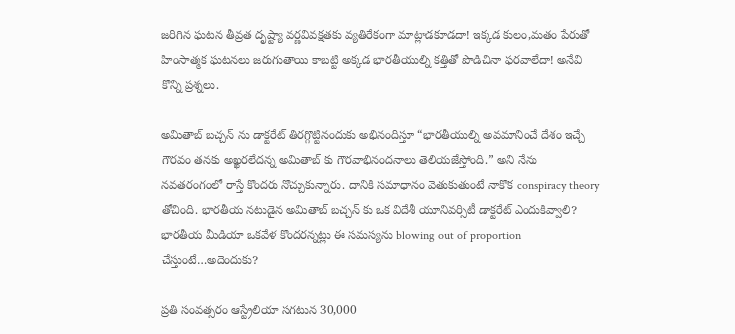జరిగిన ఘటన తీవ్రత దృష్ట్యా వర్ణవివక్షతకు వ్యతిరేకంగా మాట్లాడకూడదా! ఇక్కడ కులం,మతం పేరుతో హింసాత్మక ఘటనలు జరుగుతాయి కాబట్టి అక్కడ భారతీయుల్ని కత్తితో పొడిచినా ఫరవాలేదా! అనేవి కొన్ని ప్రశ్నలు.

అమితాబ్ బచ్చన్ ను డాక్టరేట్ తిరగ్గొట్టినందుకు అభినందిస్తూ “భారతీయుల్ని అవమానించే దేశం ఇచ్చే గౌరవం తనకు అఖ్ఖరలేదన్న అమితాబ్ కు గౌరవాభినందనాలు తెలియజేస్తోంది.” అని నేను నవతరంగంలో రాస్తే కొందరు నొచ్చుకున్నారు. దానికి సమాధానం వెతుకుతుంటే నాకొక conspiracy theory తోచింది. భారతీయ నటుడైన అమితాబ్ బచ్చన్ కు ఒక విదేశీ యూనివర్సిటీ డాక్టరేట్ ఎందుకివ్వాలి? భారతీయ మీడియా ఒకవేళ కొందరన్నట్లు ఈ సమస్యను blowing out of proportion చేస్తుంటే…అదెందుకు?

ప్రతి సంవత్సరం ఆస్ట్రేలియా సగటున 30,000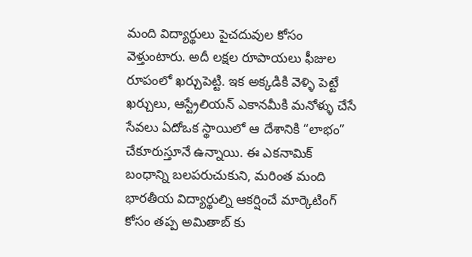మంది విద్యార్థులు పైచదువుల కోసం వెళ్తుంటారు. అదీ లక్షల రూపాయలు ఫీజుల రూపంలో ఖర్చుపెట్టి. ఇక అక్కడికి వెళ్ళి పెట్టే ఖర్చులు, ఆస్ట్రేలియన్ ఎకానమీకి మనోళ్ళు చేసే సేవలు ఏదోఒక స్థాయిలో ఆ దేశానికి “లాభం” చేకూరుస్తూనే ఉన్నాయి. ఈ ఎకనామిక్ బంధాన్ని బలపరుచుకుని, మరింత మంది భారతీయ విద్యార్థుల్ని ఆకర్షించే మార్కెటింగ్ కోసం తప్ప అమితాబ్ కు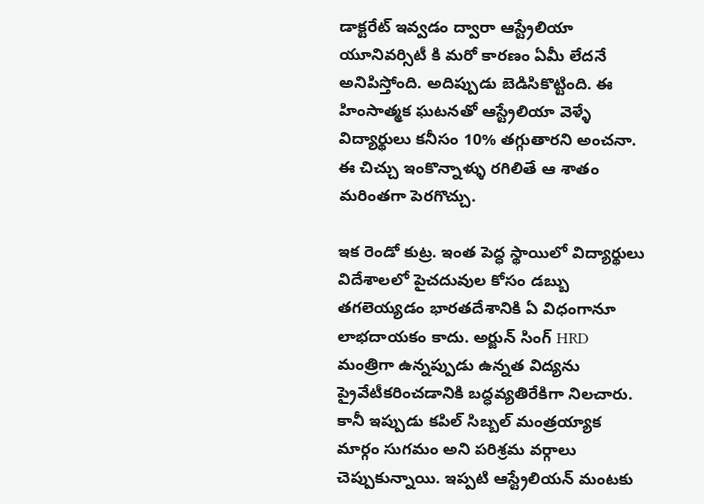డాక్టరేట్ ఇవ్వడం ద్వారా ఆస్ట్రేలియా యూనివర్సిటీ కి మరో కారణం ఏమీ లేదనే అనిపిస్తోంది. అదిప్పుడు బెడిసికొట్టింది. ఈ హింసాత్మక ఘటనతో ఆస్ట్రేలియా వెళ్ళే విద్యార్థులు కనీసం 10% తగ్గుతారని అంచనా. ఈ చిచ్చు ఇంకొన్నాళ్ళు రగిలితే ఆ శాతం మరింతగా పెరగొచ్చు.

ఇక రెండో కుట్ర. ఇంత పెద్ధ స్థాయిలో విద్యార్థులు విదేశాలలో పైచదువుల కోసం డబ్బు తగలెయ్యడం భారతదేశానికి ఏ విధంగానూ లాభదాయకం కాదు. అర్జున్ సింగ్ HRD మంత్రిగా ఉన్నప్పుడు ఉన్నత విద్యను ప్రైవేటీకరించడానికి బద్ధవ్యతిరేకిగా నిలచారు. కానీ ఇప్పుడు కపిల్ సిబ్బల్ మంత్రయ్యాక మార్గం సుగమం అని పరిశ్రమ వర్గాలు చెప్పుకున్నాయి. ఇప్పటి ఆస్ట్రేలియన్ మంటకు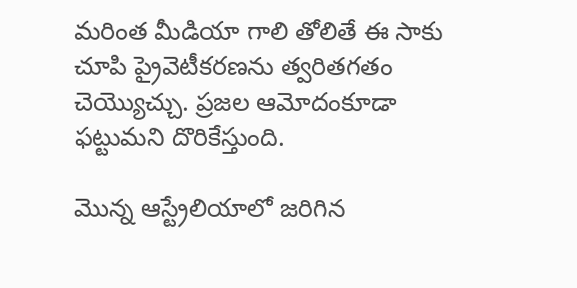మరింత మీడియా గాలి తోలితే ఈ సాకు చూపి ప్రైవెటీకరణను త్వరితగతం చెయ్యొచ్చు. ప్రజల ఆమోదంకూడా ఫట్టుమని దొరికేస్తుంది.

మొన్న ఆస్ట్రేలియాలో జరిగిన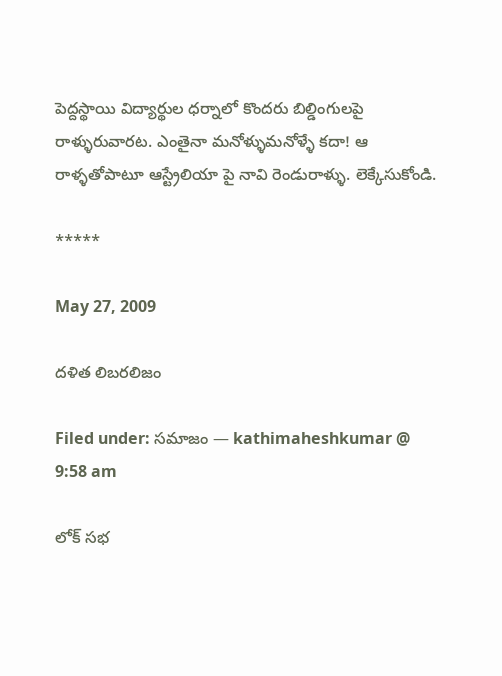పెద్దస్థాయి విద్యార్థుల ధర్నాలో కొందరు బిల్డింగులపై రాళ్ళురువారట. ఎంతైనా మనోళ్ళుమనోళ్ళే కదా! ఆ రాళ్ళతోపాటూ ఆస్ట్రేలియా పై నావి రెండురాళ్ళు. లెక్కేసుకోండి.

*****

May 27, 2009

దళిత లిబరలిజం

Filed under: సమాజం — kathimaheshkumar @ 9:58 am

లోక్ సభ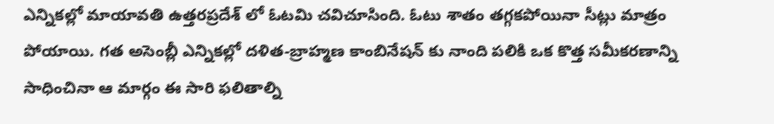ఎన్నికల్లో మాయావతి ఉత్తరప్రదేశ్ లో ఓటమి చవిచూసింది. ఓటు శాతం తగ్గకపోయినా సీట్లు మాత్రం పోయాయి. గత అసెంబ్లీ ఎన్నికల్లో దళిత-బ్రాహ్మణ కాంబినేషన్ కు నాంది పలికి ఒక కొత్త సమీకరణాన్ని సాధించినా ఆ మార్గం ఈ సారి ఫలితాల్ని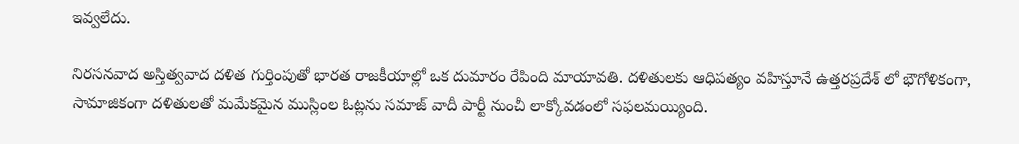ఇవ్వలేదు.

నిరసనవాద అస్తిత్వవాద దళిత గుర్తింపుతో భారత రాజకీయాల్లో ఒక దుమారం రేపింది మాయావతి. దళితులకు ఆధిపత్యం వహిస్తూనే ఉత్తరప్రదేశ్ లో భౌగోళికంగా, సామాజికంగా దళితులతో మమేకమైన ముస్లింల ఓట్లను సమాజ్ వాదీ పార్టీ నుంచీ లాక్కోవడంలో సఫలమయ్యింది.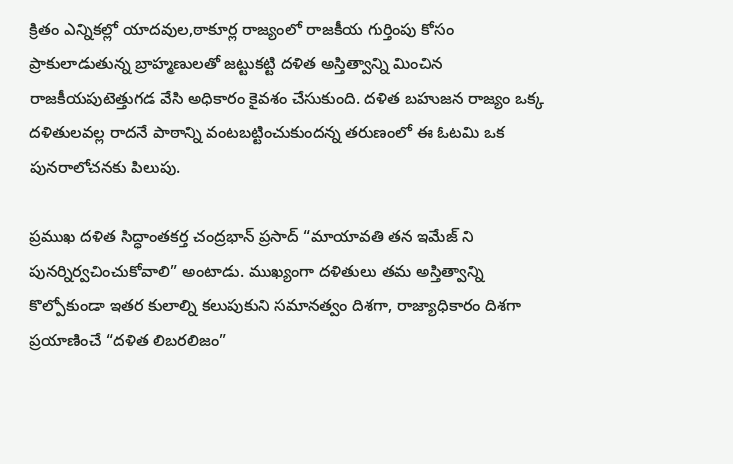క్రితం ఎన్నికల్లో యాదవుల,ఠాకూర్ల రాజ్యంలో రాజకీయ గుర్తింపు కోసం ప్రాకులాడుతున్న బ్రాహ్మణులతో జట్టుకట్టి దళిత అస్తిత్వాన్ని మించిన రాజకీయపుటెత్తుగడ వేసి అధికారం కైవశం చేసుకుంది. దళిత బహుజన రాజ్యం ఒక్క దళితులవల్ల రాదనే పాఠాన్ని వంటబట్టించుకుందన్న తరుణంలో ఈ ఓటమి ఒక పునరాలోచనకు పిలుపు.

ప్రముఖ దళిత సిద్ధాంతకర్త చంద్రభాన్ ప్రసాద్ “మాయావతి తన ఇమేజ్ ని పునర్నిర్వచించుకోవాలి” అంటాడు. ముఖ్యంగా దళితులు తమ అస్తిత్వాన్ని కొల్పోకుండా ఇతర కులాల్ని కలుపుకుని సమానత్వం దిశగా, రాజ్యాధికారం దిశగా ప్రయాణించే “దళిత లిబరలిజం”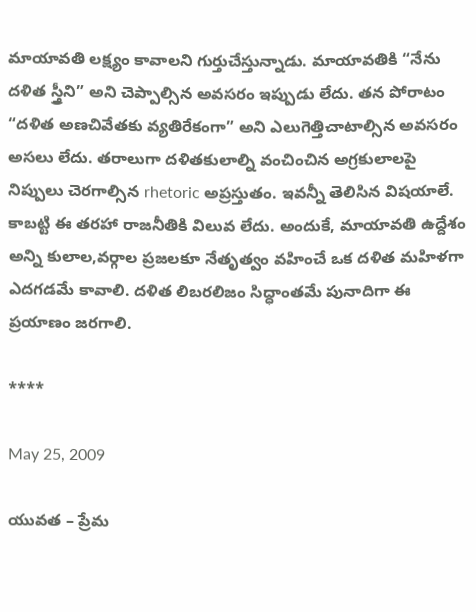మాయావతి లక్ష్యం కావాలని గుర్తుచేస్తున్నాడు. మాయావతికి “నేను దళిత స్త్రీని” అని చెప్పాల్సిన అవసరం ఇప్పుడు లేదు. తన పోరాటం “దళిత అణచివేతకు వ్యతిరేకంగా” అని ఎలుగెత్తిచాటాల్సిన అవసరం అసలు లేదు. తరాలుగా దళితకులాల్ని వంచించిన అగ్రకులాలపై నిప్పులు చెరగాల్సిన rhetoric అప్రస్తుతం. ఇవన్నీ తెలిసిన విషయాలే. కాబట్టి ఈ తరహా రాజనీతికి విలువ లేదు. అందుకే, మాయావతి ఉద్దేశం అన్ని కులాల,వర్గాల ప్రజలకూ నేతృత్వం వహించే ఒక దళిత మహిళగా ఎదగడమే కావాలి. దళిత లిబరలిజం సిద్ధాంతమే పునాదిగా ఈ ప్రయాణం జరగాలి.

****

May 25, 2009

యువత – ప్రేమ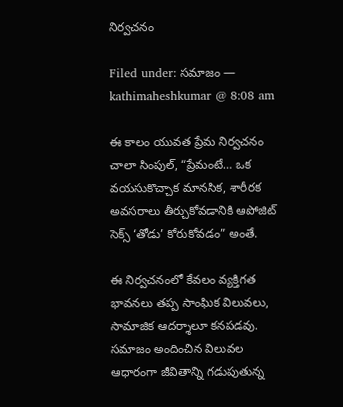నిర్వచనం

Filed under: సమాజం — kathimaheshkumar @ 8:08 am

ఈ కాలం యువత ప్రేమ నిర్వచనం చాలా సింపుల్, “ప్రేమంటే… ఒక వయసుకొచ్చాక మానసిక, శారీరక అవసరాలు తీర్చుకోవడానికి ఆపోజిట్ సెక్స్ ‘తోడు’ కోరుకోవడం” అంతే.

ఈ నిర్వచనంలో కేవలం వ్యక్తిగత భావనలు తప్ప సాంఘిక విలువలు, సామాజిక ఆదర్శాలూ కనపడవు. సమాజం అందించిన విలువల ఆధారంగా జీవితాన్ని గడుపుతున్న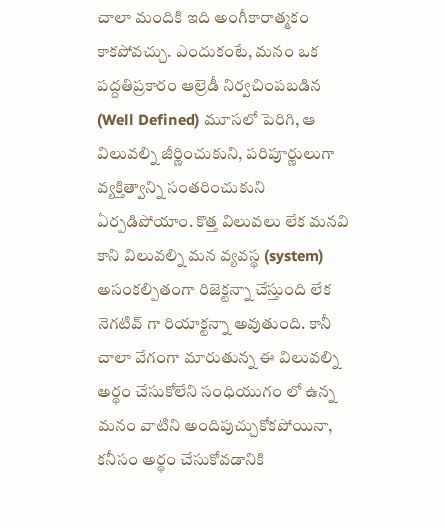చాలా మందికి ఇది అంగీకారాత్మకం కాకపోవచ్చు. ఎందుకంటే, మనం ఒక పద్దతిప్రకారం ఆల్రెడీ నిర్వచింపబడిన (Well Defined) మూసలో పెరిగి, ఆ విలువల్ని జీర్ణించుకుని, పరిపూర్ణులుగా వ్యక్తిత్వాన్ని సంతరించుకుని ఏర్పడిపోయాం. కొత్త విలువలు లేక మనవి కాని విలువల్ని మన వ్యవస్థ (system) అసంకల్పితంగా రిజెక్టన్నా చేస్తుంది లేక నెగటివ్ గా రియాక్టన్నా అవుతుంది. కానీ చాలా వేగంగా మారుతున్న ఈ విలువల్ని అర్థం చేసుకోలేని సంధియుగం లో ఉన్న మనం వాటిని అందిపుచ్చుకోకపోయినా, కనీసం అర్థం చేసుకోవడానికి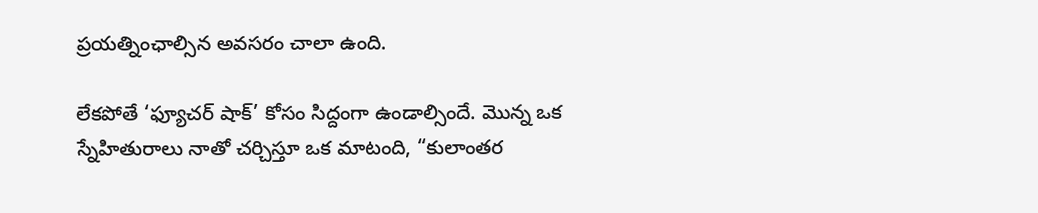ప్రయత్నింఛాల్సిన అవసరం చాలా ఉంది.

లేకపోతే ‘ఫ్యూచర్ షాక్’ కోసం సిద్దంగా ఉండాల్సిందే. మొన్న ఒక స్నేహితురాలు నాతో చర్చిస్తూ ఒక మాటంది, “కులాంతర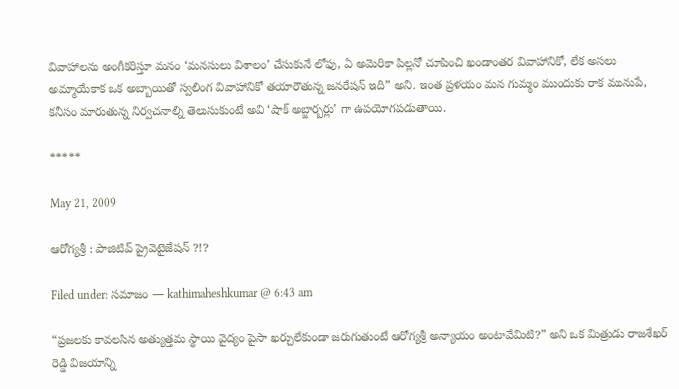వివాహాలను అంగీకరిస్తూ మనం ‘మనసులు విశాలం’ చేసుకునే లోఫు, ఏ అమెరికా పిల్లనో చూపించి ఖండాంతర వివాహానికో, లేక అసలు అమ్మాయేకాక ఒక అబ్బాయితో స్వలింగ వివాహానికో తయారౌతున్న జనరేషన్ ఇది” అని. ఇంత ప్రళయం మన గుమ్మం ముందుకు రాక మునుపే, కనీసం మారుతున్న నిర్వచనాల్ని తెలుసుకుంటే అవి ‘షాక్ అబ్జార్బర్లు’ గా ఉపయోగపడుతాయి.

*****

May 21, 2009

ఆరోగ్యశ్రీ : పాజిటివ్ ప్రైవెటైజేషన్ ?!?

Filed under: సమాజం — kathimaheshkumar @ 6:43 am

“ప్రజలకు కావలసిన అత్యుత్తమ స్థాయి వైద్యం పైసా ఖర్చులేకుండా జరుగుతుంటే ఆరోగ్యశ్రీ అన్యాయం అంటావేమిటి?” అని ఒక మిత్రుడు రాజశేఖర్ రెడ్డి విజయాన్ని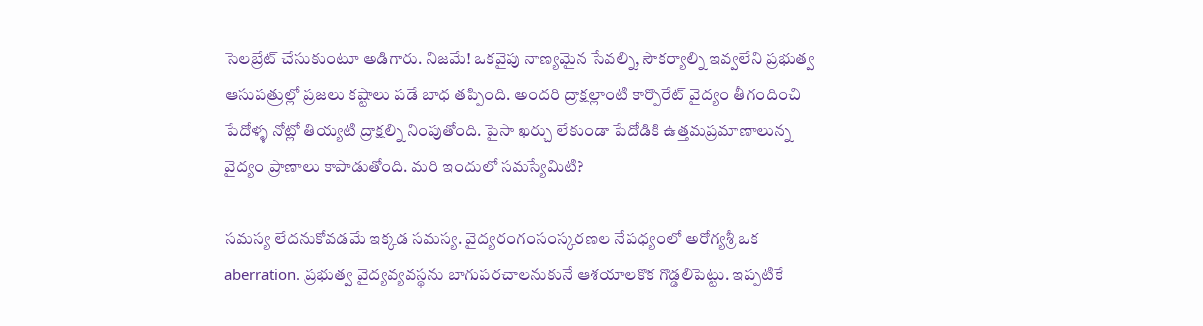సెలబ్రేట్ చేసుకుంటూ అడిగారు. నిజమే! ఒకవైపు నాణ్యమైన సేవల్ని, సౌకర్యాల్ని ఇవ్వలేని ప్రభుత్వ ఆసుపత్రుల్లో ప్రజలు కష్టాలు పడే బాధ తప్పింది. అందరి ద్రాక్షల్లాంటి కార్పొరేట్ వైద్యం తీగందించి పేదోళ్ళ నోట్లో తియ్యటి ద్రాక్షల్ని నింపుతోంది. పైసా ఖర్చు లేకుండా పేదోడికి ఉత్తమప్రమాణాలున్న వైద్యం ప్రాణాలు కాపాడుతోంది. మరి ఇందులో సమస్యేమిటి?

సమస్య లేదనుకోవడమే ఇక్కడ సమస్య. వైద్యరంగంసంస్కరణల నేపధ్యంలో అరోగ్యశ్రీ ఒక aberration. ప్రభుత్వ వైద్యవ్యవస్థను బాగుపరచాలనుకునే ఆశయాలకొక గొడ్డలిపెట్టు. ఇప్పటికే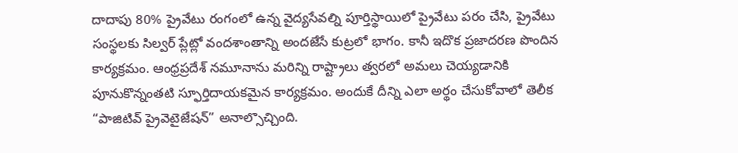దాదాపు 80% ప్రైవేటు రంగంలో ఉన్న వైద్యసేవల్ని పూర్తిస్థాయిలో ప్రైవేటు పరం చేసి, ప్రైవేటు సంస్థలకు సిల్వర్ ప్లేట్లో వందశాంతాన్ని అందజేసే కుట్రలో భాగం. కానీ ఇదొక ప్రజాదరణ పొందిన కార్యక్రమం. ఆంధ్రప్రదేశ్ నమూనాను మరిన్ని రాష్ట్రాలు త్వరలో అమలు చెయ్యడానికి పూనుకొన్నంతటి స్ఫూర్తిదాయకమైన కార్యక్రమం. అందుకే దీన్ని ఎలా అర్థం చేసుకోవాలో తెలీక “పాజిటివ్ ప్రైవెటైజేషన్” అనాల్సొచ్చింది.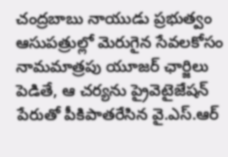చంద్రబాబు నాయుడు ప్రభుత్వం ఆసుపత్రుల్లో మెరుగైన సేవలకోసం నామమాత్రపు యూజర్ ఛార్జిలు పెడితే, ఆ చర్యను ప్రైవెటైజేషన్ పేరుతో పీకిపాతరేసిన వై.ఎస్.ఆర్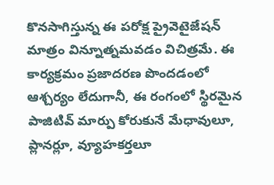కొనసాగిస్తున్న ఈ పరోక్ష ప్రైవెటైజేషన్ మాత్రం విన్నూత్నమవడం విచిత్రమే. ఈ కార్యక్రమం ప్రజాదరణ పొందడంలో ఆశ్చర్యం లేదుగానీ, ఈ రంగంలో స్థిరమైన పాజిటివ్ మార్పు కోరుకునే మేధావులూ, ప్లానర్లూ, వ్యూహకర్తలూ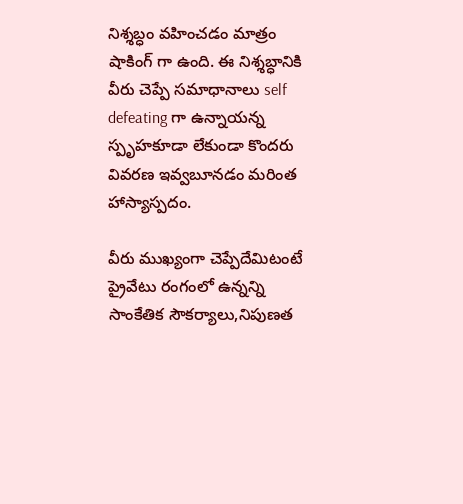నిశ్శబ్ధం వహించడం మాత్రం షాకింగ్ గా ఉంది. ఈ నిశ్శబ్ధానికి వీరు చెప్పే సమాధానాలు self defeating గా ఉన్నాయన్న స్పృహకూడా లేకుండా కొందరు వివరణ ఇవ్వబూనడం మరింత హాస్యాస్పదం.

వీరు ముఖ్యంగా చెప్పేదేమిటంటే ప్రైవేటు రంగంలో ఉన్నన్ని సాంకేతిక సౌకర్యాలు,నిపుణత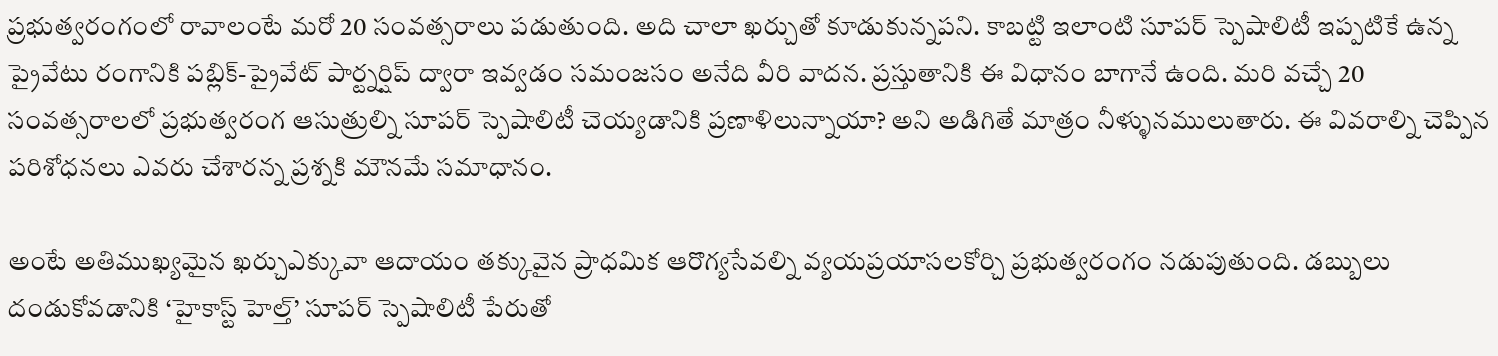ప్రభుత్వరంగంలో రావాలంటే మరో 20 సంవత్సరాలు పడుతుంది. అది చాలా ఖర్చుతో కూడుకున్నపని. కాబట్టి ఇలాంటి సూపర్ స్పెషాలిటీ ఇప్పటికే ఉన్న ప్రైవేటు రంగానికి పబ్లిక్-ప్రైవేట్ పార్ట్నర్షిప్ ద్వారా ఇవ్వడం సమంజసం అనేది వీరి వాదన. ప్రస్తుతానికి ఈ విధానం బాగానే ఉంది. మరి వచ్చే 20 సంవత్సరాలలో ప్రభుత్వరంగ ఆసుత్రుల్ని సూపర్ స్పెషాలిటీ చెయ్యడానికి ప్రణాళిలున్నాయా? అని అడిగితే మాత్రం నీళ్ళునములుతారు. ఈ వివరాల్ని చెప్పిన పరిశోధనలు ఎవరు చేశారన్న ప్రశ్నకి మౌనమే సమాధానం.

అంటే అతిముఖ్యమైన ఖర్చుఎక్కువా ఆదాయం తక్కువైన ప్రాధమిక ఆరొగ్యసేవల్ని వ్యయప్రయాసలకోర్చి ప్రభుత్వరంగం నడుపుతుంది. డబ్బులు దండుకోవడానికి ‘హైకాస్ట్ హెల్త్’ సూపర్ స్పెషాలిటీ పేరుతో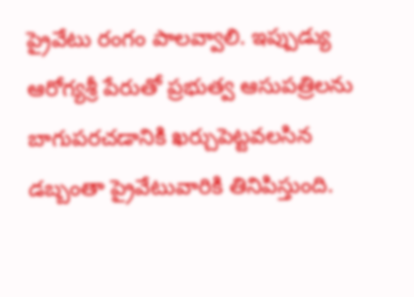ప్రైవేటు రంగం పాలవ్వాలి. ఇప్పుడ్యు ఆరోగ్యశ్రీ పేరుతో ప్రభుత్వ ఆసుపత్రిలను బాగుపరచడానికి ఖర్చుపెట్టవలసిన డబ్బంతా ప్రైవేటువారికి తినిపిస్తుంది.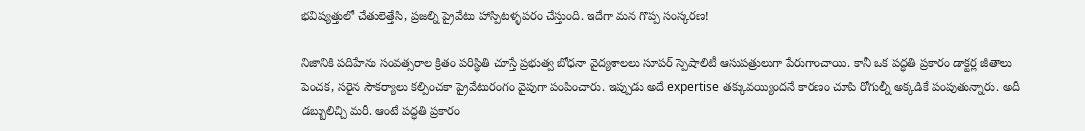భవిష్యత్తులో చేతులెత్తేసి, ప్రజల్ని ప్రైవేటు హాస్పిటళ్ళపరం చేస్తుంది. ఇదేగా మన గొప్ప సంస్కరణ!

నిజానికి పదిహేను సంవత్సరాల క్రితం పరిస్థితి చూస్తే ప్రభుత్వ బోధనా వైద్యశాలలు సూపర్ స్పెషాలిటీ ఆసుపత్రులుగా పేరుగాంచాయి. కానీ ఒక పద్ధతి ప్రకారం డాక్టర్ల జీతాలు పెంచక, సరైన సౌకర్యాలు కల్పించకా ప్రైవేటురంగం వైపుగా పంపించారు. ఇప్పుడు అదే expertise తక్కువయ్యిందనే కారణం చూపి రోగుల్నీ అక్కడికే పంపుతున్నారు. అదీ డబ్బులిచ్చి మరీ. ఆంటే పద్ధతి ప్రకారం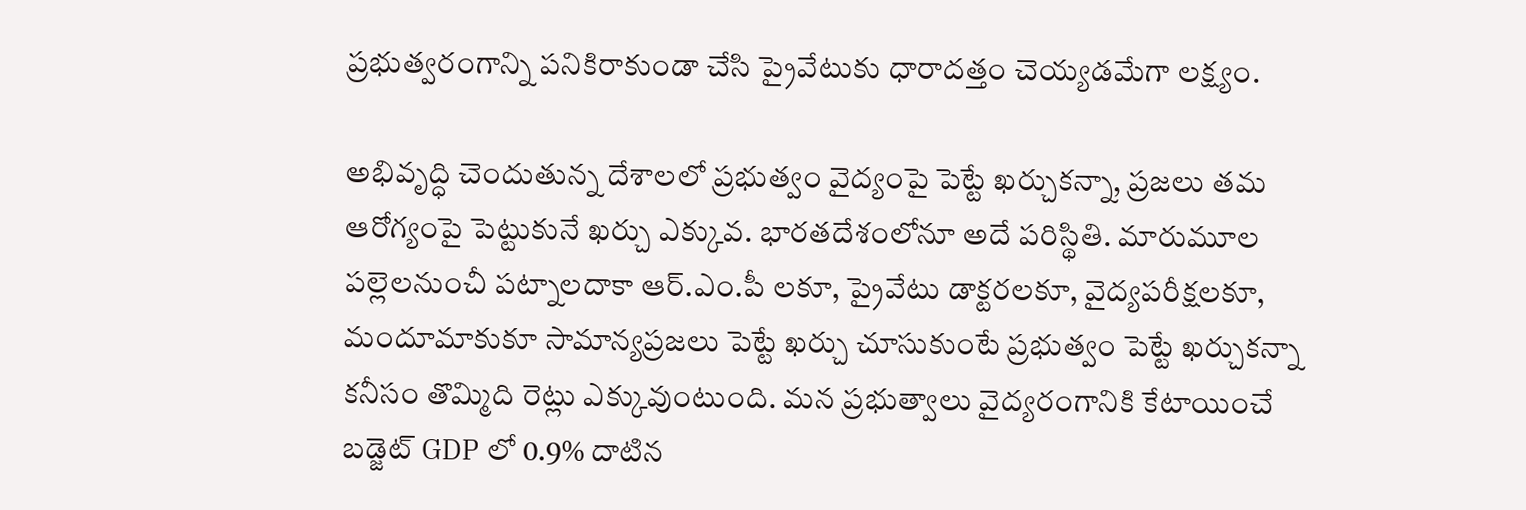ప్రభుత్వరంగాన్ని పనికిరాకుండా చేసి ప్రైవేటుకు ధారాదత్తం చెయ్యడమేగా లక్ష్యం.

అభివృద్ధి చెందుతున్న దేశాలలో ప్రభుత్వం వైద్యంపై పెట్టే ఖర్చుకన్నా, ప్రజలు తమ ఆరోగ్యంపై పెట్టుకునే ఖర్చు ఎక్కువ. భారతదేశంలోనూ అదే పరిస్థితి. మారుమూల పల్లెలనుంచీ పట్నాలదాకా ఆర్.ఎం.పీ లకూ, ప్రైవేటు డాక్టరలకూ, వైద్యపరీక్షలకూ, మందూమాకుకూ సామాన్యప్రజలు పెట్టే ఖర్చు చూసుకుంటే ప్రభుత్వం పెట్టే ఖర్చుకన్నా కనీసం తొమ్మిది రెట్లు ఎక్కువుంటుంది. మన ప్రభుత్వాలు వైద్యరంగానికి కేటాయించే బడ్జెట్ GDP లో 0.9% దాటిన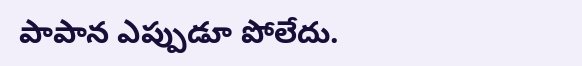పాపాన ఎప్పుడూ పోలేదు.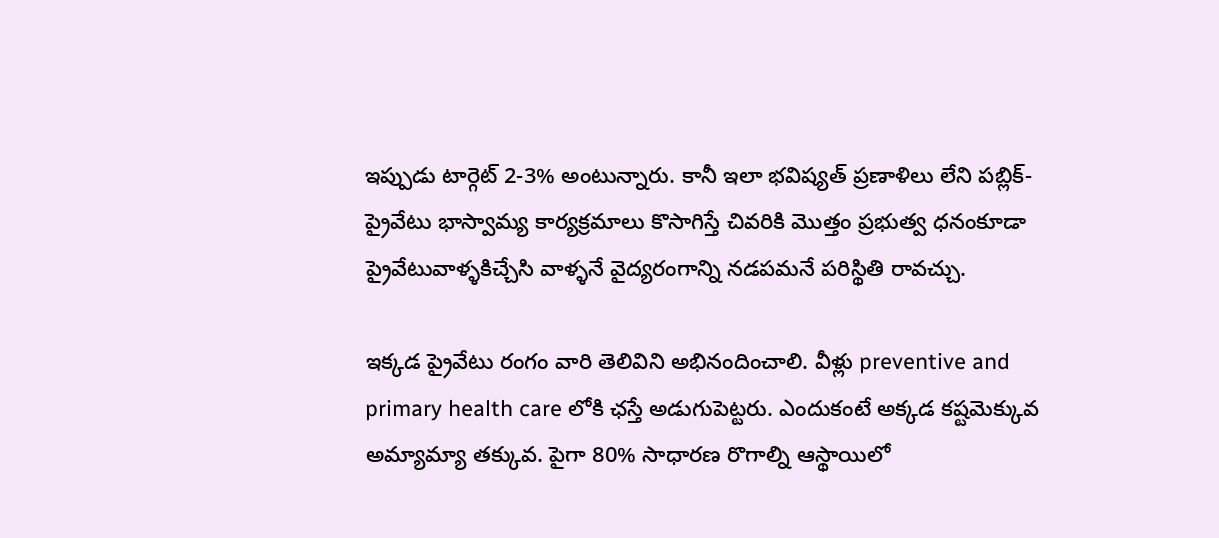ఇప్పుడు టార్గెట్ 2-3% అంటున్నారు. కానీ ఇలా భవిష్యత్ ప్రణాళిలు లేని పబ్లిక్-ప్రైవేటు భాస్వామ్య కార్యక్రమాలు కొసాగిస్తే చివరికి మొత్తం ప్రభుత్వ ధనంకూడా ప్రైవేటువాళ్ళకిచ్చేసి వాళ్ళనే వైద్యరంగాన్ని నడపమనే పరిస్థితి రావచ్చు.

ఇక్కడ ప్రైవేటు రంగం వారి తెలివిని అభినందించాలి. వీళ్లు preventive and primary health care లోకి ఛస్తే అడుగుపెట్టరు. ఎందుకంటే అక్కడ కష్టమెక్కువ అమ్యామ్యా తక్కువ. పైగా 80% సాధారణ రొగాల్ని ఆస్థాయిలో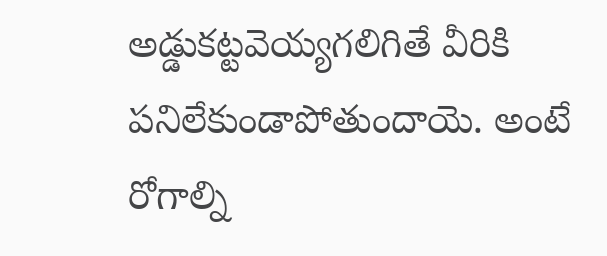అడ్డుకట్టవెయ్యగలిగితే వీరికి పనిలేకుండాపోతుందాయె. అంటే రోగాల్ని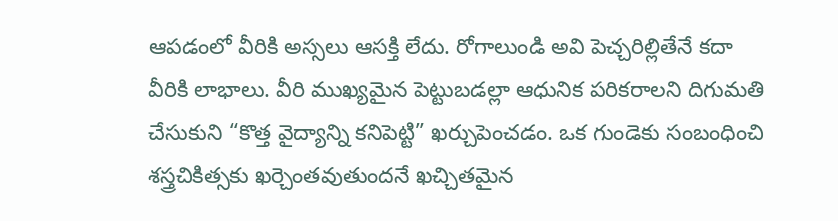ఆపడంలో వీరికి అస్సలు ఆసక్తి లేదు. రోగాలుండి అవి పెచ్చరిల్లితేనే కదా వీరికి లాభాలు. వీరి ముఖ్యమైన పెట్టుబడల్లా ఆధునిక పరికరాలని దిగుమతి చేసుకుని “కొత్త వైద్యాన్ని కనిపెట్టి” ఖర్చుపెంచడం. ఒక గుండెకు సంబంధించి శస్త్రచికిత్సకు ఖర్చెంతవుతుందనే ఖచ్చితమైన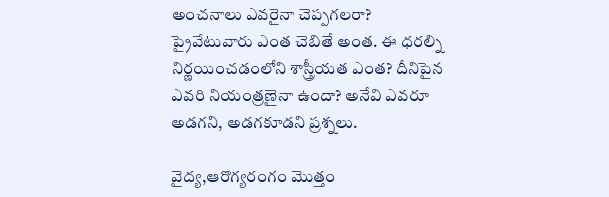అంచనాలు ఎవరైనా చెప్పగలరా? ప్రైవేటువారు ఎంత చెబితే అంత. ఈ ధరల్ని నిర్ణయించడంలోని శాస్త్రీయత ఎంత? దీనిపైన ఎవరి నియంత్రణైనా ఉందా? అనేవి ఎవరూ అడగని, అడగకూడని ప్రశ్నలు.

వైద్య,ఆరొగ్యరంగం మొత్తం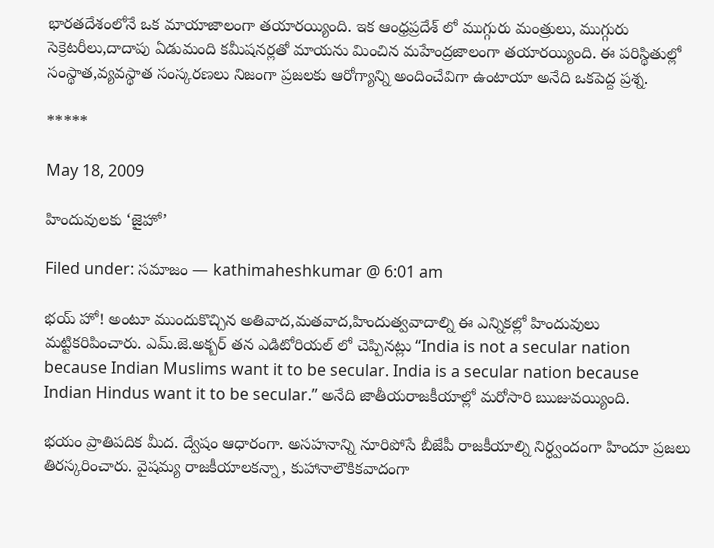భారతదేశంలోనే ఒక మాయాజాలంగా తయారయ్యింది. ఇక ఆంధ్రప్రదేశ్ లో ముగ్గురు మంత్రులు, ముగ్గురు సెక్రెటరీలు,దాదాపు ఏడుమంది కమీషనర్లతో మాయను మించిన మహేంద్రజాలంగా తయారయ్యింది. ఈ పరిస్థితుల్లో సంస్థాత,వ్యవస్థాత సంస్కరణలు నిజంగా ప్రజలకు ఆరోగ్యాన్ని అందించేవిగా ఉంటాయా అనేది ఒకపెద్ద ప్రశ్న.

*****

May 18, 2009

హిందువులకు ‘జైహో’

Filed under: సమాజం — kathimaheshkumar @ 6:01 am

భయ్ హో! అంటూ ముందుకొచ్చిన అతివాద,మతవాద,హిందుత్వవాదాల్ని ఈ ఎన్నికల్లో హిందువులు మట్టికరిపించారు. ఎమ్.జె.అక్బర్ తన ఎడిటోరియల్ లో చెప్పినట్లు “India is not a secular nation because Indian Muslims want it to be secular. India is a secular nation because Indian Hindus want it to be secular.” అనేది జాతీయరాజకీయాల్లో మరోసారి ఋజువయ్యింది.

భయం ప్రాతిపదిక మీద. ద్వేషం ఆధారంగా. అసహనాన్ని నూరిపోసే బీజేపీ రాజకీయాల్ని నిర్ధ్వందంగా హిందూ ప్రజలు తిరస్కరించారు. వైషమ్య రాజకీయాలకన్నా, కుహానాలౌకికవాదంగా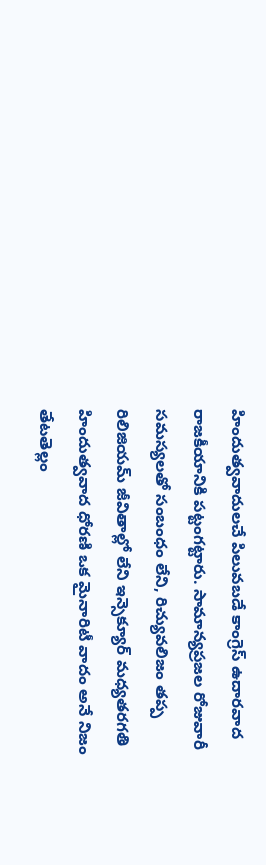హిందుత్వవాదులచే పిలువబడే కాంగ్రెస్ ఉదారవాద రాజకీయానికి పట్టంగట్టారు. సామాన్యప్రజల రోజువారీ సమస్యలతో సంబంధం లేని, రిచ్యువలిజం తప్ప రిలిజియమ్ జీవితాల్లో లేని ఇన్సెక్యూర్ మధ్యతరగతి హిందుత్వవాద ధోరణి ఒక మైనారిటీ వాదం అనే నిజం తేటతెల్లం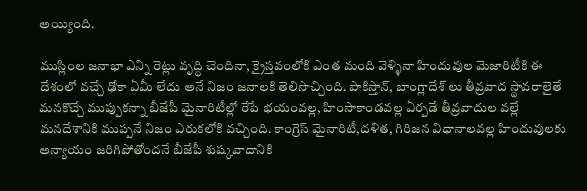అయ్యింది.

ముస్లింల జనాభా ఎన్ని రెట్లు వృద్ధి చెందినా, క్రైస్తవంలోకి ఎంత మంది వెళ్ళినా హిందువుల మెజారిటీకి ఈ దేశంలో వచ్చే ఢోకా ఏమీ లేదు అనే నిజం జనాలకి తెలిసొచ్చింది. పాకిస్తాన్, బాంగ్లాదేశ్ లు తీవ్రవాద స్థావరాలైతే మనకొచ్చే ముప్పుకన్నా బీజేపీ మైనారిటీల్లో రేపే భయంవల్ల, హింసాకాండవల్ల ఏర్పడే తీవ్రవాదుల వల్లే మనదేశానికి ముప్పనే నిజం ఎరుకలోకి వచ్చింది. కాంగ్రెస్ మైనారిటీ,దళిత, గిరిజన విధానాలవల్ల హిందువులకు అన్యాయం జరిగిపోతోందనే బీజేపీ శుష్కవాదానికి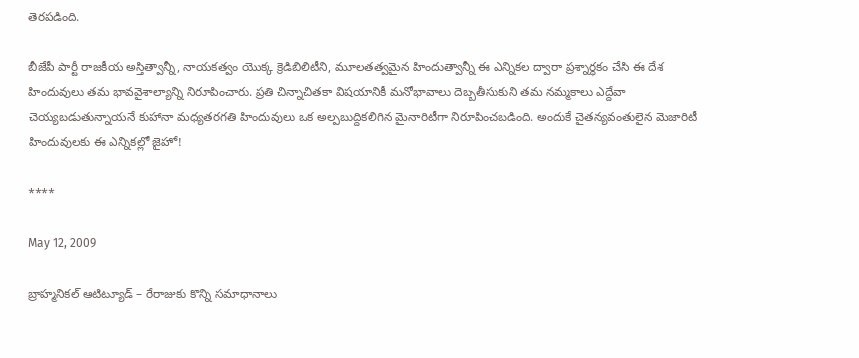తెరపడింది.

బీజేపీ పార్టీ రాజకీయ అస్తిత్వాన్నీ, నాయకత్వం యొక్క క్రెడిబిలిటీని, మూలతత్వమైన హిందుత్వాన్నీ ఈ ఎన్నికల ద్వారా ప్రశ్నార్థకం చేసి ఈ దేశ హిందువులు తమ భావవైశాల్యాన్ని నిరూపించారు. ప్రతి చిన్నాచితకా విషయానికీ మనోభావాలు దెబ్బతీసుకుని తమ నమ్మకాలు ఎద్దేవా చెయ్యబడుతున్నాయనే కుహానా మధ్యతరగతి హిందువులు ఒక అల్పబుద్దికలిగిన మైనారిటీగా నిరూపించబడింది. అందుకే చైతన్యవంతులైన మెజారిటీ హిందువులకు ఈ ఎన్నికల్లో జైహో!

****

May 12, 2009

బ్రాహ్మనికల్ ఆటిట్యూడ్ – రేరాజుకు కొన్ని సమాధానాలు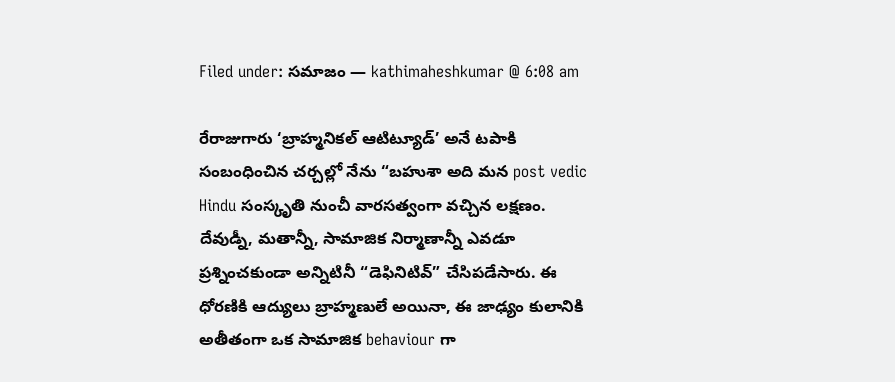Filed under: సమాజం — kathimaheshkumar @ 6:08 am

రేరాజుగారు ‘బ్రాహ్మనికల్ ఆటిట్యూడ్’ అనే టపాకి సంబంధించిన చర్చల్లో నేను “బహుశా అది మన post vedic Hindu సంస్కృతి నుంచీ వారసత్వంగా వచ్చిన లక్షణం. దేవుడ్నీ, మతాన్నీ, సామాజిక నిర్మాణాన్నీ ఎవడూ ప్రశ్నించకుండా అన్నిటినీ “డెఫినిటివ్” చేసిపడేసారు. ఈ ధోరణికి ఆద్యులు బ్రాహ్మణులే అయినా, ఈ జాఢ్యం కులానికి అతీతంగా ఒక సామాజిక behaviour గా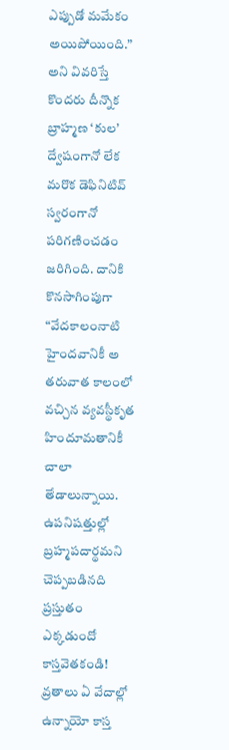ఎప్పుడో మమేకం అయిపోయింది.” అని వివరిస్తే కొందరు దీన్నొక బ్రాహ్మణ ‘కుల’ ద్వేషంగానో లేక మరొక డెఫినిటివ్ స్వరంగానో పరిగణించడం జరిగింది. దానికి కొనసాగింపుగా “వేదకాలంనాటి హైందవానికీ అ తరువాత కాలంలో వచ్చిన వ్యవస్థీకృత హిందూమతానికీ చాలా తేడాలున్నాయి. ఉపనిషత్తుల్లో బ్రహ్మపదార్థమని చెప్పబడినది ప్రస్తుతం ఎక్కడుందో కాస్తవెతకండి! వ్రతాలు ఏ వేదాల్లో ఉన్నాయో కాస్త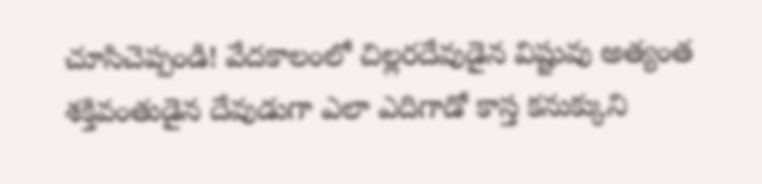చూసిచెప్పండి! వేదకాలంలో చిల్లరదేవుడైన విష్టువు అత్యంత శక్తివంతుడైన దేవుడుగా ఎలా ఎదిగాడో కాస్త కనుక్కుని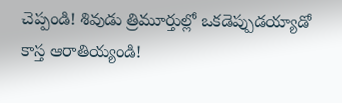చెప్పండి! శివుడు త్రిమూర్తుల్లో ఒకడెప్పుడయ్యాడో కాస్త ఆరాతియ్యండి!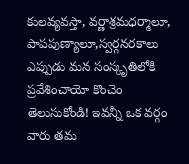కులవ్యవస్తా, వర్ణాశ్రమధర్మాలూ, పాపపుణ్యాలూ,స్వర్గనరకాలు ఎప్పుడు మన సంస్కృతిలోకి ప్రవేశించాయో కొంచెం తెలుసుకోండి! ఇవన్నీ ఒక వర్గం వారు తమ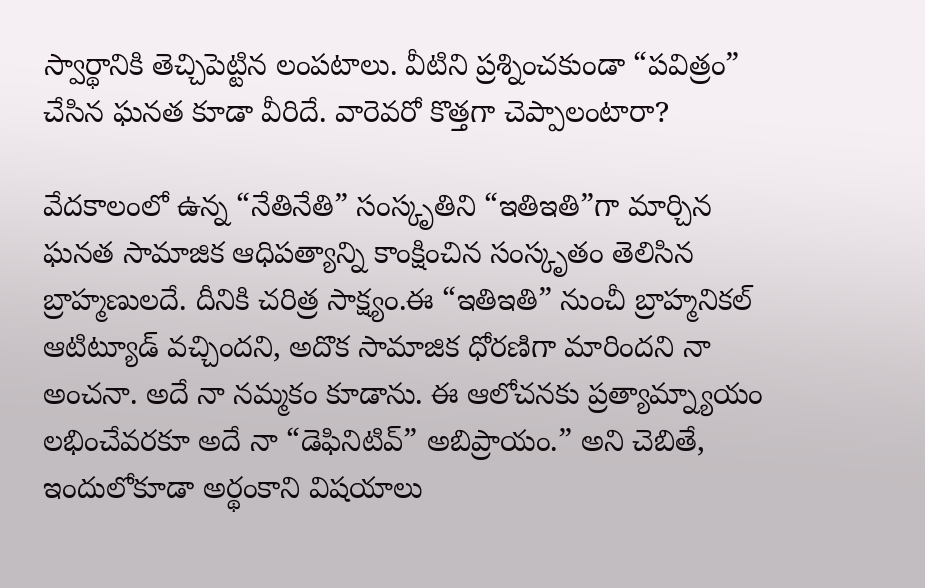స్వార్థానికి తెచ్చిపెట్టిన లంపటాలు. వీటిని ప్రశ్నించకుండా “పవిత్రం” చేసిన ఘనత కూడా వీరిదే. వారెవరో కొత్తగా చెప్పాలంటారా?

వేదకాలంలో ఉన్న “నేతినేతి” సంస్కృతిని “ఇతిఇతి”గా మార్చిన ఘనత సామాజిక ఆధిపత్యాన్ని కాంక్షించిన సంస్కృతం తెలిసిన బ్రాహ్మణులదే. దీనికి చరిత్ర సాక్ష్యం.ఈ “ఇతిఇతి” నుంచీ బ్రాహ్మనికల్ ఆటిట్యూడ్ వచ్చిందని, అదొక సామాజిక ధోరణిగా మారిందని నా అంచనా. అదే నా నమ్మకం కూడాను. ఈ ఆలోచనకు ప్రత్యామ్న్యాయం లభించేవరకూ అదే నా “డెఫినిటివ్” అబిప్రాయం.” అని చెబితే, ఇందులోకూడా అర్థంకాని విషయాలు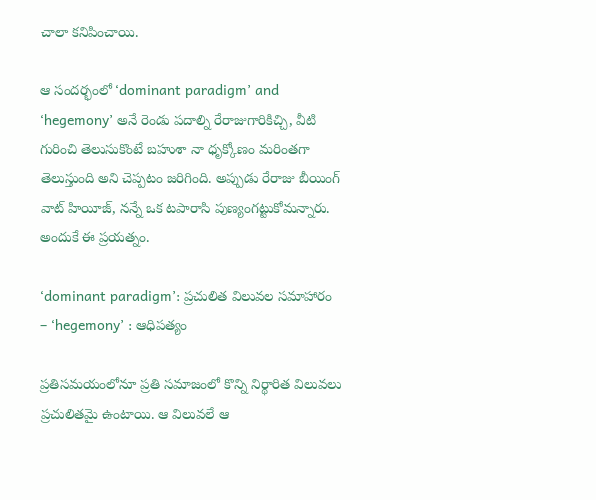చాలా కనిపించాయి.

ఆ సందర్భంలో ‘dominant paradigm’ and ‘hegemony’ అనే రెండు పదాల్ని రేరాజుగారికిచ్చి, వీటి గురించి తెలుసుకొంటే బహుశా నా ధృక్కోణం మరింతగా తెలుస్తుంది అని చెప్పటం జరిగింది. అప్పుడు రేరాజు బీయింగ్ వాట్ హియీజ్, నన్నే ఒక టపారాసి పుణ్యంగట్టుకోమన్నారు. అందుకే ఈ ప్రయత్నం.

‘dominant paradigm’: ప్రచులిత విలువల సమాహారం – ‘hegemony’ : ఆధిపత్యం

ప్రతిసమయంలోనూ ప్రతి సమాజంలో కొన్ని నిర్థారిత విలువలు ప్రచులితమై ఉంటాయి. ఆ విలువలే ఆ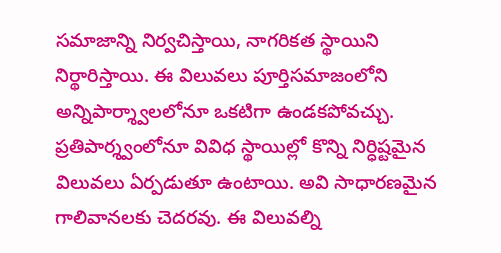సమాజాన్ని నిర్వచిస్తాయి, నాగరికత స్థాయిని నిర్థారిస్తాయి. ఈ విలువలు పూర్తిసమాజంలోని అన్నిపార్శ్వాలలోనూ ఒకటిగా ఉండకపోవచ్చు. ప్రతిపార్శ్వంలోనూ వివిధ స్థాయిల్లో కొన్ని నిర్ధిష్టమైన విలువలు ఏర్పడుతూ ఉంటాయి. అవి సాధారణమైన గాలివానలకు చెదరవు. ఈ విలువల్ని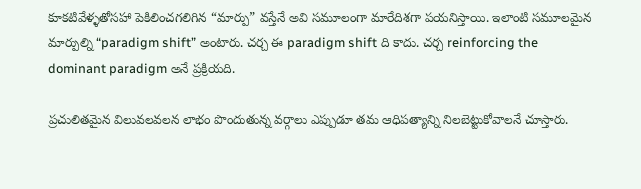కూకటివేళ్ళతోసహా పెకిలించగలిగిన “మార్పు” వస్తేనే అవి సమూలంగా మారేదిశగా పయనిస్తాయి. ఇలాంటి సమూలమైన మార్పుల్ని “paradigm shift” అంటారు. చర్చ ఈ paradigm shift ది కాదు. చర్చ reinforcing the dominant paradigm అనే ప్రక్రియది.

ప్రచులితమైన విలువలవలన లాభం పొందుతున్న వర్గాలు ఎప్పుడూ తమ ఆధిపత్యాన్ని నిలబెట్టుకోవాలనే చూస్తారు.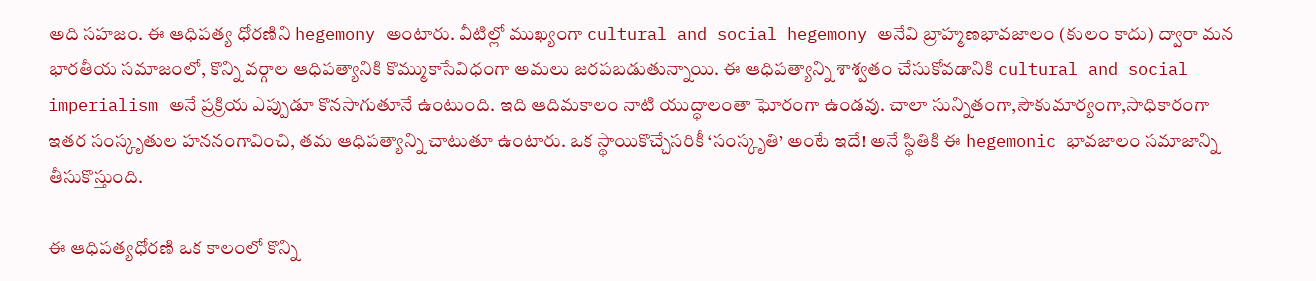అది సహజం. ఈ ఆధిపత్య ధోరణిని hegemony అంటారు. వీటిల్లో ముఖ్యంగా cultural and social hegemony అనేవి బ్రాహ్మణభావజాలం (కులం కాదు) ద్వారా మన భారతీయ సమాజంలో, కొన్ని వర్గాల ఆధిపత్యానికి కొమ్ముకాసేవిధంగా అమలు జరపబడుతున్నాయి. ఈ ఆధిపత్యాన్ని శాశ్వతం చేసుకోవడానికి cultural and social imperialism అనే ప్రక్రియ ఎప్పుడూ కొనసాగుతూనే ఉంటుంది. ఇది ఆదిమకాలం నాటి యుద్ధాలంతా ఘోరంగా ఉండవు. చాలా సున్నితంగా,సౌకుమార్యంగా,సాధికారంగా ఇతర సంస్కృతుల హననంగావించి, తమ ఆధిపత్యాన్ని చాటుతూ ఉంటారు. ఒక స్థాయికొచ్చేసరికీ ‘సంస్కృతి’ అంటే ఇదే! అనే స్థితికి ఈ hegemonic భావజాలం సమాజాన్ని తీసుకొస్తుంది.

ఈ ఆధిపత్యధోరణి ఒక కాలంలో కొన్ని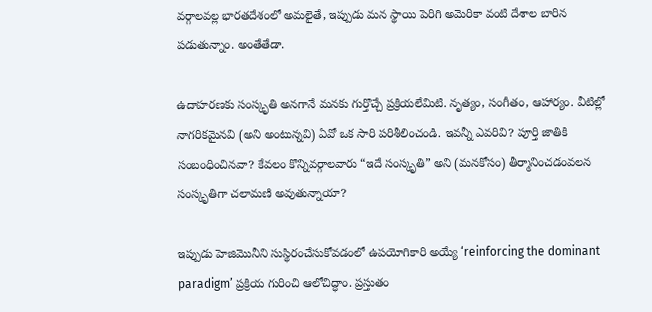వర్గాలవల్ల భారతదేశంలో అమలైతే, ఇప్పుడు మన స్థాయి పెరిగి అమెరికా వంటి దేశాల బారిన పడుతున్నాం. అంతేతేడా.

ఉదాహరణకు సంస్కృతి అనగానే మనకు గుర్తొచ్చే ప్రక్రియలేమిటి. నృత్యం, సంగీతం, ఆహార్యం. వీటిల్లో నాగరికమైనవి (అని అంటున్నవి) ఏవో ఒక సారి పరిశీలించండి. ఇవన్నీ ఎవరివి? పూర్తి జాతికి సంబంధించినవా? కేవలం కొన్నివర్గాలవారు “ఇదే సంస్కృతి” అని (మనకోసం) తీర్మానించడంవలన సంస్కృతిగా చలామణి అవుతున్నాయా?

ఇప్పుడు హెజిమొనీని సుస్థిరంచేసుకోవడంలో ఉపయోగికారి అయ్యే ‘reinforcing the dominant paradigm’ ప్రక్రియ గురించి ఆలోచిద్ధాం. ప్రస్తుతం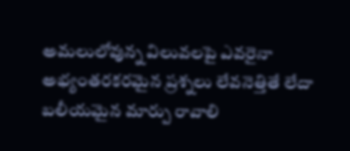అమలులోవున్న విలువలపై ఎవరైనా అభ్యంతరకరమైన ప్రశ్నలు లేవనెత్తితే లేదా బలీయమైన మార్పు రావాలి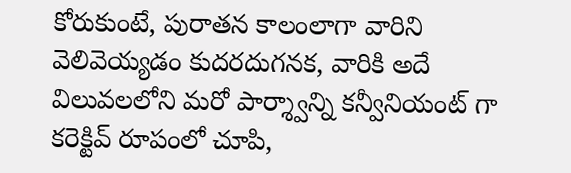కోరుకుంటే, పురాతన కాలంలాగా వారిని వెలివెయ్యడం కుదరదుగనక, వారికి అదే విలువలలోని మరో పార్శ్వాన్ని కన్వీనియంట్ గా కరెక్టివ్ రూపంలో చూపి,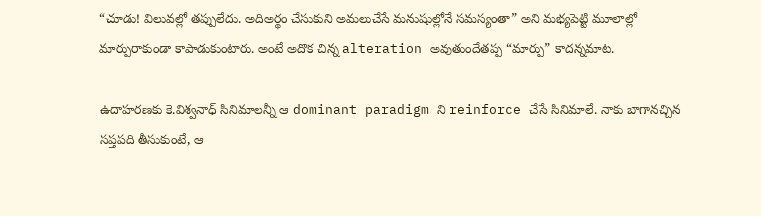“చూడు! విలువల్లో తప్పులేదు. అదిఅర్థం చేసుకుని అమలుచేసే మనుషుల్లోనే సమస్యంతా” అని మభ్యపెట్టి మూలాల్లో మార్పురాకుండా కాపాడుకుంటారు. అంటే అదొక చిన్న alteration అవుతుందేతప్ప “మార్పు” కాదన్నమాట.

ఉదాహరణకు కె.విశ్వనాధ్ సినిమాలన్నీ ఆ dominant paradigm ని reinforce చేసే సినిమాలే. నాకు బాగానచ్చిన సప్తపది తీసుకుంటే, ఆ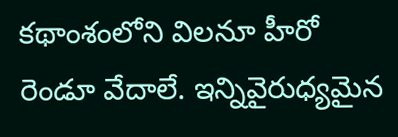కథాంశంలోని విలనూ హీరో రెండూ వేదాలే. ఇన్నివైరుధ్యమైన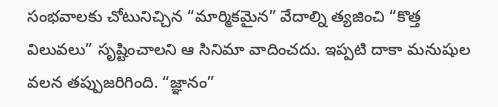సంభవాలకు చోటునిచ్చిన “మార్మికమైన” వేదాల్ని త్యజించి “కొత్త విలువలు” సృష్టించాలని ఆ సినిమా వాదించదు. ఇప్పటి దాకా మనుషుల వలన తప్పుజరిగింది. “జ్ఞానం”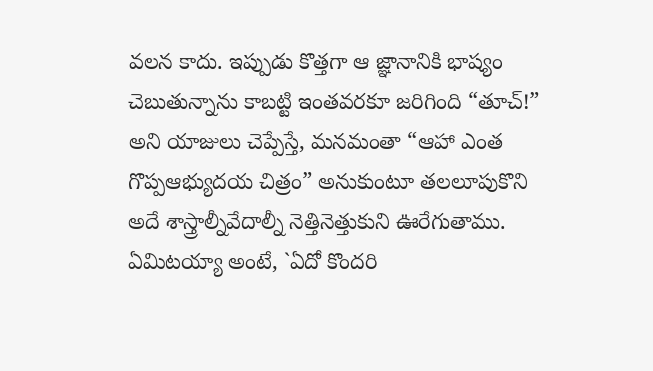వలన కాదు. ఇప్పుడు కొత్తగా ఆ జ్ఞానానికి భాష్యం చెబుతున్నాను కాబట్టి ఇంతవరకూ జరిగింది “తూచ్!” అని యాజులు చెప్పేస్తే, మనమంతా “ఆహా ఎంత గొప్పఆభ్యుదయ చిత్రం” అనుకుంటూ తలలూపుకొని అదే శాస్త్రాల్నీవేదాల్నీ నెత్తినెత్తుకుని ఊరేగుతాము. ఏమిటయ్యా అంటే, `ఏదో కొందరి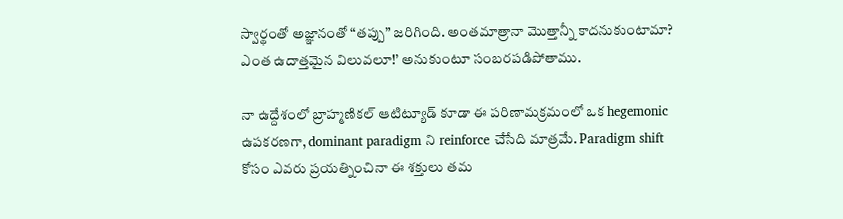స్వార్థంతో అజ్ఞానంతో “తప్పు” జరిగింది. అంతమాత్రానా మొత్తాన్నీ కాదనుకుంటామా? ఎంత ఉదాత్తమైన విలువలూ!’ అనుకుంటూ సంబరపడిపోతాము.

నా ఉద్దేశంలో బ్రాహ్మణికల్ ఆటిట్యూడ్ కూడా ఈ పరిణామక్రమంలో ఒక hegemonic ఉపకరణగా, dominant paradigm ని reinforce చేసేది మాత్రమే. Paradigm shift కోసం ఎవరు ప్రయత్నించినా ఈ శక్తులు తమ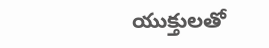యుక్తులతో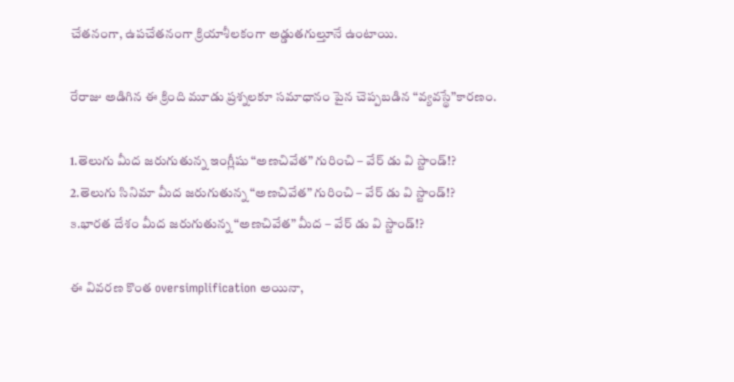చేతనంగా, ఉపచేతనంగా క్రియాశీలకంగా అడ్డుతగుల్తూనే ఉంటాయి.

రేరాజు అడిగిన ఈ క్రింది మూడు ప్రశ్నలకూ సమాధానం పైన చెప్పబడిన “వ్యవస్థే”కారణం.

1.తెలుగు మీద జరుగుతున్న ఇంగ్లీషు “అణచివేత” గురించి – వేర్ డు వి స్టాండ్!?
2.తెలుగు సినిమా మీద జరుగుతున్న “అణచివేత” గురించి – వేర్ డు వి స్టాండ్!?
౩.భారత దేశం మీద జరుగుతున్న “అణచివేత” మీద – వేర్ డు వి స్టాండ్!?

ఈ వివరణ కొంత oversimplification అయినా,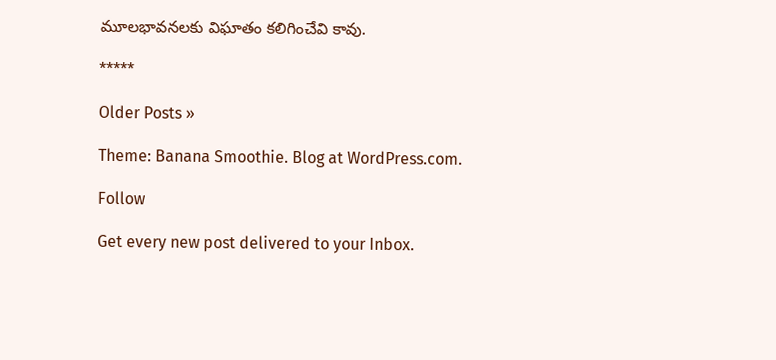మూలభావనలకు విఘాతం కలిగించేవి కావు.

*****

Older Posts »

Theme: Banana Smoothie. Blog at WordPress.com.

Follow

Get every new post delivered to your Inbox.